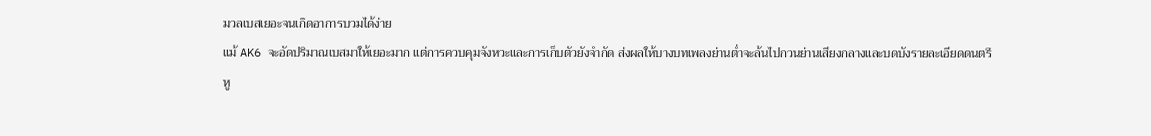มวลเบสเยอะจนเกิดอาการบวมได้ง่าย
แม้ AK6 จะอัดปริมาณเบสมาให้เยอะมาก แต่การควบคุมจังหวะและการเก็บตัวยังจำกัด ส่งผลให้บางบทเพลงย่านต่ำจะล้นไปกวนย่านเสียงกลางและบดบังรายละเอียดดนตรี
หู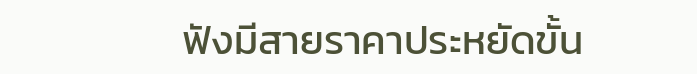ฟังมีสายราคาประหยัดขั้น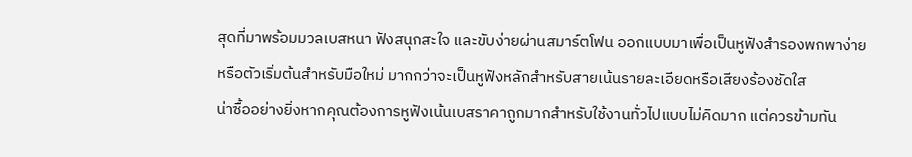สุดที่มาพร้อมมวลเบสหนา ฟังสนุกสะใจ และขับง่ายผ่านสมาร์ตโฟน ออกแบบมาเพื่อเป็นหูฟังสำรองพกพาง่ายหรือตัวเริ่มต้นสำหรับมือใหม่ มากกว่าจะเป็นหูฟังหลักสำหรับสายเน้นรายละเอียดหรือเสียงร้องชัดใส
น่าซื้ออย่างยิ่งหากคุณต้องการหูฟังเน้นเบสราคาถูกมากสำหรับใช้งานทั่วไปแบบไม่คิดมาก แต่ควรข้ามทัน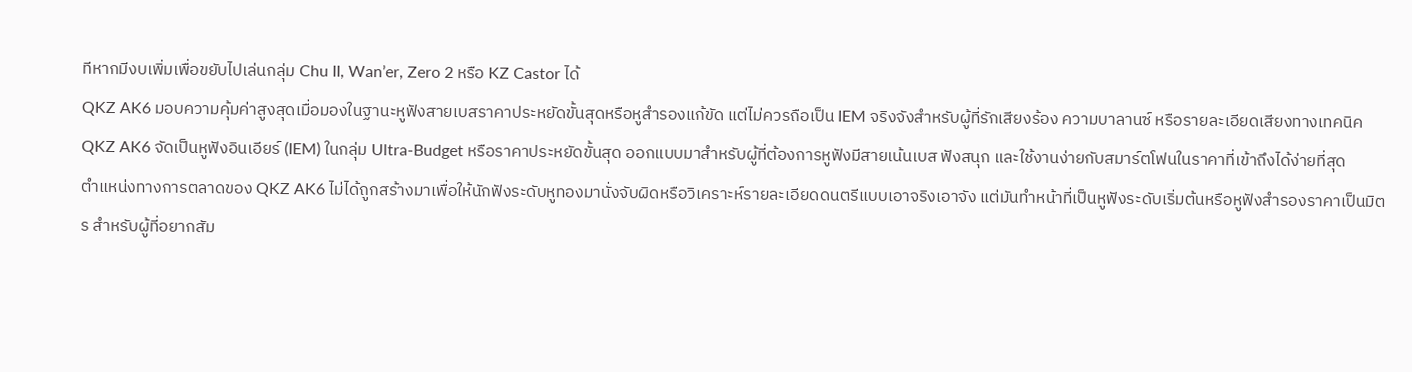ทีหากมีงบเพิ่มเพื่อขยับไปเล่นกลุ่ม Chu II, Wan’er, Zero 2 หรือ KZ Castor ได้
QKZ AK6 มอบความคุ้มค่าสูงสุดเมื่อมองในฐานะหูฟังสายเบสราคาประหยัดขั้นสุดหรือหูสำรองแก้ขัด แต่ไม่ควรถือเป็น IEM จริงจังสำหรับผู้ที่รักเสียงร้อง ความบาลานซ์ หรือรายละเอียดเสียงทางเทคนิค
QKZ AK6 จัดเป็นหูฟังอินเอียร์ (IEM) ในกลุ่ม Ultra-Budget หรือราคาประหยัดขั้นสุด ออกแบบมาสำหรับผู้ที่ต้องการหูฟังมีสายเน้นเบส ฟังสนุก และใช้งานง่ายกับสมาร์ตโฟนในราคาที่เข้าถึงได้ง่ายที่สุด
ตำแหน่งทางการตลาดของ QKZ AK6 ไม่ได้ถูกสร้างมาเพื่อให้นักฟังระดับหูทองมานั่งจับผิดหรือวิเคราะห์รายละเอียดดนตรีแบบเอาจริงเอาจัง แต่มันทำหน้าที่เป็นหูฟังระดับเริ่มต้นหรือหูฟังสำรองราคาเป็นมิตร สำหรับผู้ที่อยากสัม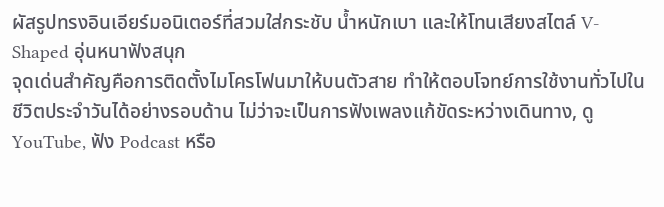ผัสรูปทรงอินเอียร์มอนิเตอร์ที่สวมใส่กระชับ น้ำหนักเบา และให้โทนเสียงสไตล์ V-Shaped อุ่นหนาฟังสนุก
จุดเด่นสำคัญคือการติดตั้งไมโครโฟนมาให้บนตัวสาย ทำให้ตอบโจทย์การใช้งานทั่วไปในชีวิตประจำวันได้อย่างรอบด้าน ไม่ว่าจะเป็นการฟังเพลงแก้ขัดระหว่างเดินทาง, ดู YouTube, ฟัง Podcast หรือ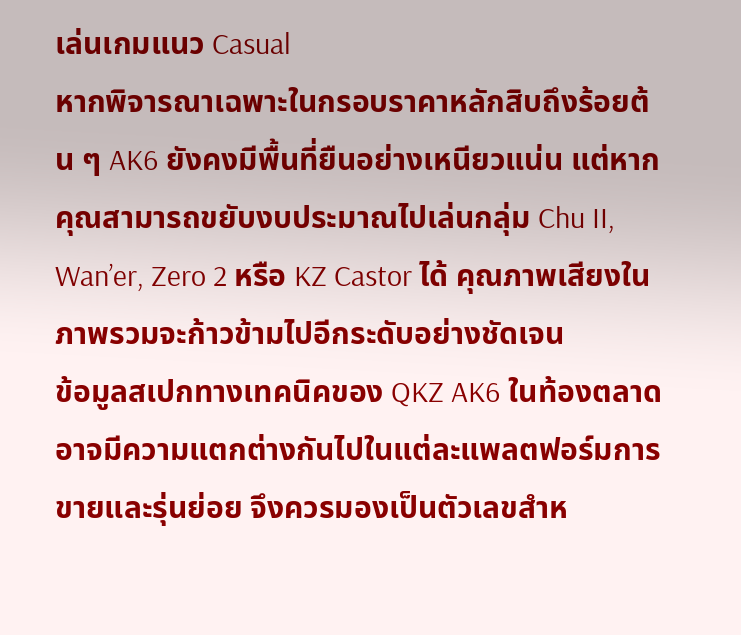เล่นเกมแนว Casual
หากพิจารณาเฉพาะในกรอบราคาหลักสิบถึงร้อยต้น ๆ AK6 ยังคงมีพื้นที่ยืนอย่างเหนียวแน่น แต่หากคุณสามารถขยับงบประมาณไปเล่นกลุ่ม Chu II, Wan’er, Zero 2 หรือ KZ Castor ได้ คุณภาพเสียงในภาพรวมจะก้าวข้ามไปอีกระดับอย่างชัดเจน
ข้อมูลสเปกทางเทคนิคของ QKZ AK6 ในท้องตลาดอาจมีความแตกต่างกันไปในแต่ละแพลตฟอร์มการขายและรุ่นย่อย จึงควรมองเป็นตัวเลขสำห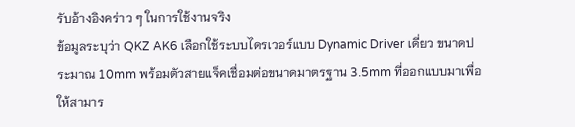รับอ้างอิงคร่าว ๆ ในการใช้งานจริง
ข้อมูลระบุว่า QKZ AK6 เลือกใช้ระบบไดรเวอร์แบบ Dynamic Driver เดี่ยว ขนาดประมาณ 10mm พร้อมตัวสายแจ็คเชื่อมต่อขนาดมาตรฐาน 3.5mm ที่ออกแบบมาเพื่อให้สามาร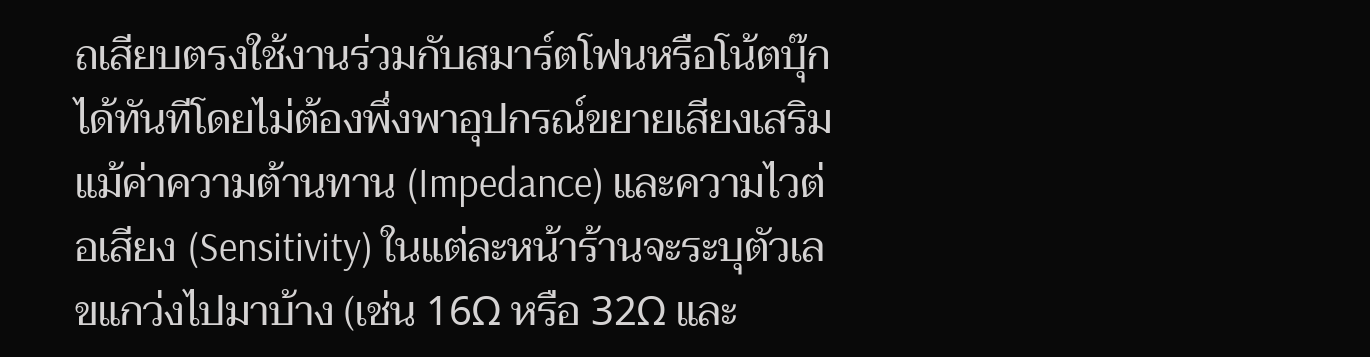ถเสียบตรงใช้งานร่วมกับสมาร์ตโฟนหรือโน้ตบุ๊กได้ทันทีโดยไม่ต้องพึ่งพาอุปกรณ์ขยายเสียงเสริม
แม้ค่าความต้านทาน (Impedance) และความไวต่อเสียง (Sensitivity) ในแต่ละหน้าร้านจะระบุตัวเลขแกว่งไปมาบ้าง (เช่น 16Ω หรือ 32Ω และ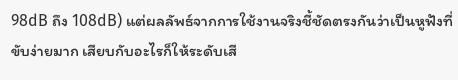98dB ถึง 108dB) แต่ผลลัพธ์จากการใช้งานจริงชี้ชัดตรงกันว่าเป็นหูฟังที่ขับง่ายมาก เสียบกับอะไรก็ให้ระดับเสี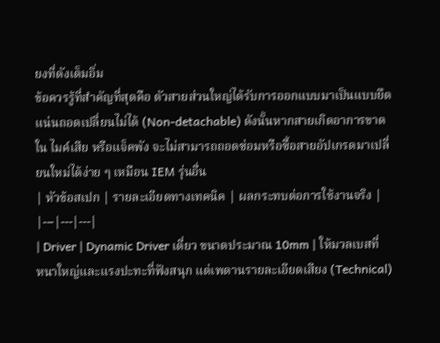ยงที่ดังเต็มอิ่ม
ข้อควรรู้ที่สำคัญที่สุดคือ ตัวสายส่วนใหญ่ได้รับการออกแบบมาเป็นแบบยึดแน่นถอดเปลี่ยนไม่ได้ (Non-detachable) ดังนั้นหากสายเกิดอาการขาดใน ไมค์เสีย หรือแจ็คพัง จะไม่สามารถถอดซ่อมหรือซื้อสายอัปเกรดมาเปลี่ยนใหม่ได้ง่าย ๆ เหมือน IEM รุ่นอื่น
| หัวข้อสเปก | รายละเอียดทางเทคนิค | ผลกระทบต่อการใช้งานจริง |
|---|---|---|
| Driver | Dynamic Driver เดี่ยว ขนาดประมาณ 10mm | ให้มวลเบสที่หนาใหญ่และแรงปะทะที่ฟังสนุก แต่เพดานรายละเอียดเสียง (Technical)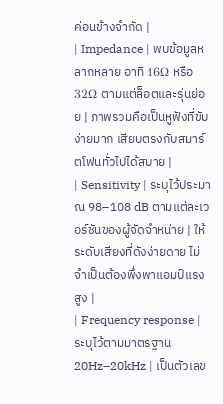ค่อนข้างจำกัด |
| Impedance | พบข้อมูลหลากหลาย อาทิ 16Ω หรือ 32Ω ตามแต่ล็อตและรุ่นย่อย | ภาพรวมคือเป็นหูฟังที่ขับง่ายมาก เสียบตรงกับสมาร์ตโฟนทั่วไปได้สบาย |
| Sensitivity | ระบุไว้ประมาณ 98–108 dB ตามแต่ละเวอร์ชันของผู้จัดจำหน่าย | ให้ระดับเสียงที่ดังง่ายดาย ไม่จำเป็นต้องพึ่งพาแอมป์แรงสูง |
| Frequency response | ระบุไว้ตามมาตรฐาน 20Hz–20kHz | เป็นตัวเลข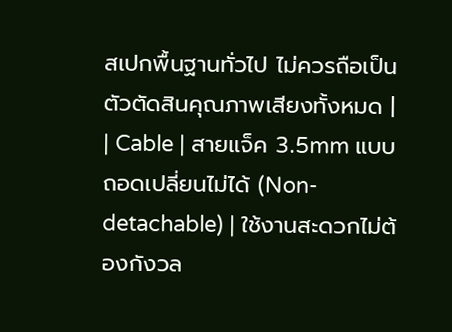สเปกพื้นฐานทั่วไป ไม่ควรถือเป็นตัวตัดสินคุณภาพเสียงทั้งหมด |
| Cable | สายแจ็ค 3.5mm แบบถอดเปลี่ยนไม่ได้ (Non-detachable) | ใช้งานสะดวกไม่ต้องกังวล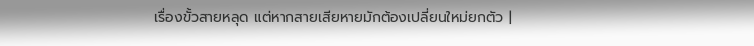เรื่องขั้วสายหลุด แต่หากสายเสียหายมักต้องเปลี่ยนใหม่ยกตัว |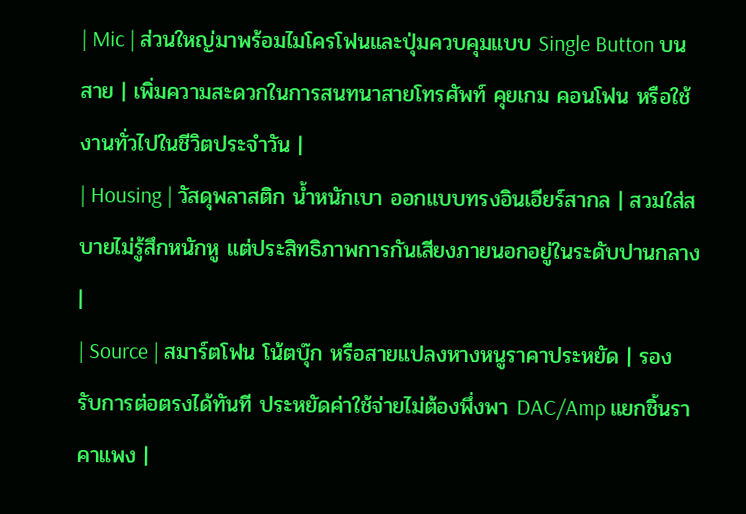| Mic | ส่วนใหญ่มาพร้อมไมโครโฟนและปุ่มควบคุมแบบ Single Button บนสาย | เพิ่มความสะดวกในการสนทนาสายโทรศัพท์ คุยเกม คอนโฟน หรือใช้งานทั่วไปในชีวิตประจำวัน |
| Housing | วัสดุพลาสติก น้ำหนักเบา ออกแบบทรงอินเอียร์สากล | สวมใส่สบายไม่รู้สึกหนักหู แต่ประสิทธิภาพการกันเสียงภายนอกอยู่ในระดับปานกลาง |
| Source | สมาร์ตโฟน โน้ตบุ๊ก หรือสายแปลงหางหนูราคาประหยัด | รองรับการต่อตรงได้ทันที ประหยัดค่าใช้จ่ายไม่ต้องพึ่งพา DAC/Amp แยกชิ้นราคาแพง |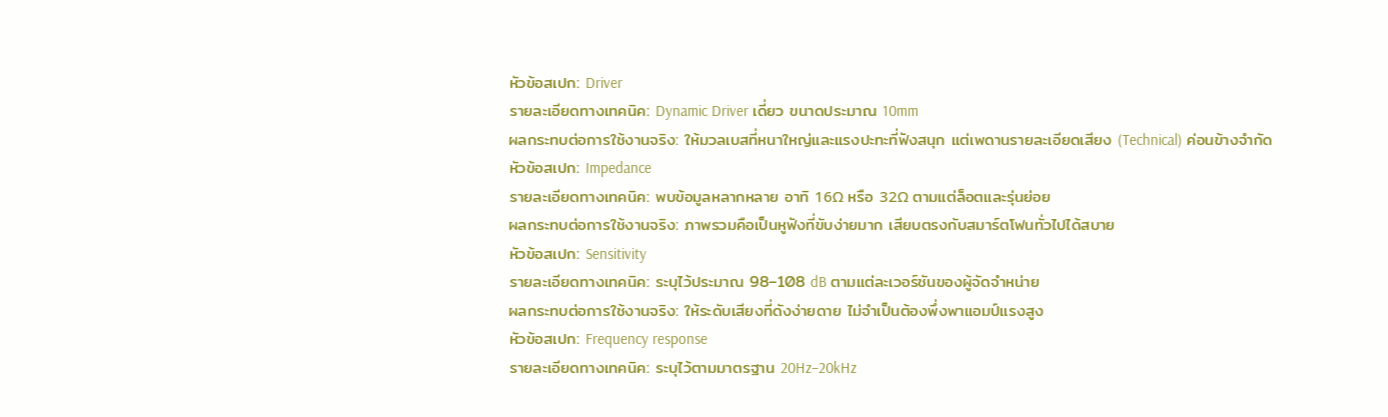หัวข้อสเปก: Driver
รายละเอียดทางเทคนิค: Dynamic Driver เดี่ยว ขนาดประมาณ 10mm
ผลกระทบต่อการใช้งานจริง: ให้มวลเบสที่หนาใหญ่และแรงปะทะที่ฟังสนุก แต่เพดานรายละเอียดเสียง (Technical) ค่อนข้างจำกัด
หัวข้อสเปก: Impedance
รายละเอียดทางเทคนิค: พบข้อมูลหลากหลาย อาทิ 16Ω หรือ 32Ω ตามแต่ล็อตและรุ่นย่อย
ผลกระทบต่อการใช้งานจริง: ภาพรวมคือเป็นหูฟังที่ขับง่ายมาก เสียบตรงกับสมาร์ตโฟนทั่วไปได้สบาย
หัวข้อสเปก: Sensitivity
รายละเอียดทางเทคนิค: ระบุไว้ประมาณ 98–108 dB ตามแต่ละเวอร์ชันของผู้จัดจำหน่าย
ผลกระทบต่อการใช้งานจริง: ให้ระดับเสียงที่ดังง่ายดาย ไม่จำเป็นต้องพึ่งพาแอมป์แรงสูง
หัวข้อสเปก: Frequency response
รายละเอียดทางเทคนิค: ระบุไว้ตามมาตรฐาน 20Hz–20kHz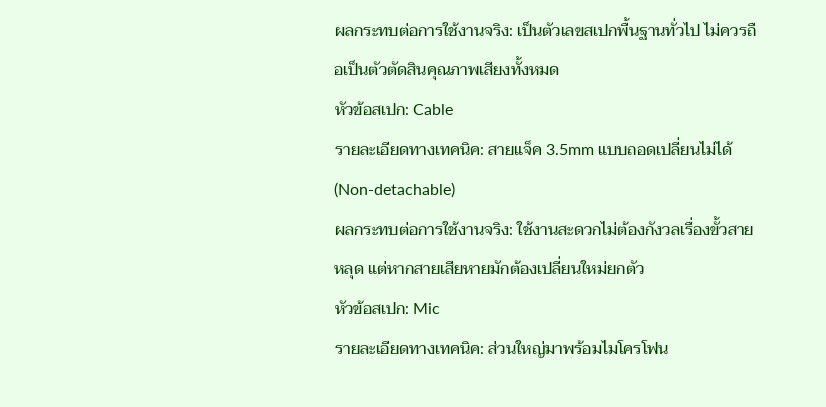ผลกระทบต่อการใช้งานจริง: เป็นตัวเลขสเปกพื้นฐานทั่วไป ไม่ควรถือเป็นตัวตัดสินคุณภาพเสียงทั้งหมด
หัวข้อสเปก: Cable
รายละเอียดทางเทคนิค: สายแจ็ค 3.5mm แบบถอดเปลี่ยนไม่ได้ (Non-detachable)
ผลกระทบต่อการใช้งานจริง: ใช้งานสะดวกไม่ต้องกังวลเรื่องขั้วสายหลุด แต่หากสายเสียหายมักต้องเปลี่ยนใหม่ยกตัว
หัวข้อสเปก: Mic
รายละเอียดทางเทคนิค: ส่วนใหญ่มาพร้อมไมโครโฟน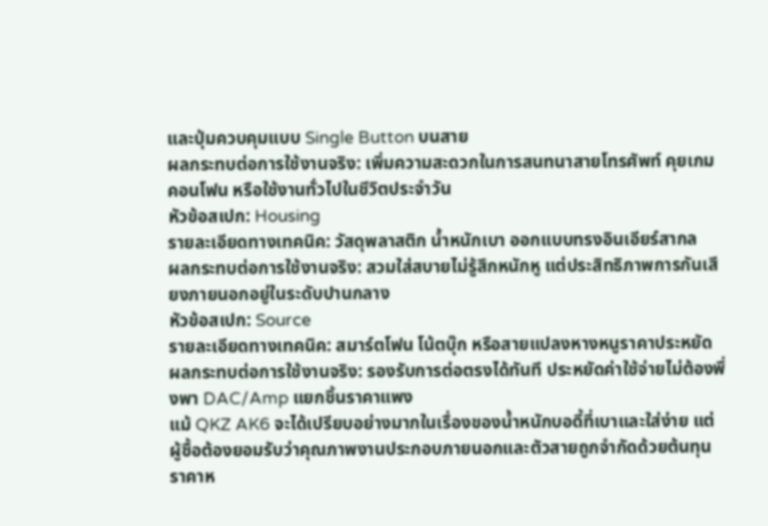และปุ่มควบคุมแบบ Single Button บนสาย
ผลกระทบต่อการใช้งานจริง: เพิ่มความสะดวกในการสนทนาสายโทรศัพท์ คุยเกม คอนโฟน หรือใช้งานทั่วไปในชีวิตประจำวัน
หัวข้อสเปก: Housing
รายละเอียดทางเทคนิค: วัสดุพลาสติก น้ำหนักเบา ออกแบบทรงอินเอียร์สากล
ผลกระทบต่อการใช้งานจริง: สวมใส่สบายไม่รู้สึกหนักหู แต่ประสิทธิภาพการกันเสียงภายนอกอยู่ในระดับปานกลาง
หัวข้อสเปก: Source
รายละเอียดทางเทคนิค: สมาร์ตโฟน โน้ตบุ๊ก หรือสายแปลงหางหนูราคาประหยัด
ผลกระทบต่อการใช้งานจริง: รองรับการต่อตรงได้ทันที ประหยัดค่าใช้จ่ายไม่ต้องพึ่งพา DAC/Amp แยกชิ้นราคาแพง
แม้ QKZ AK6 จะได้เปรียบอย่างมากในเรื่องของน้ำหนักบอดี้ที่เบาและใส่ง่าย แต่ผู้ซื้อต้องยอมรับว่าคุณภาพงานประกอบภายนอกและตัวสายถูกจำกัดด้วยต้นทุนราคาห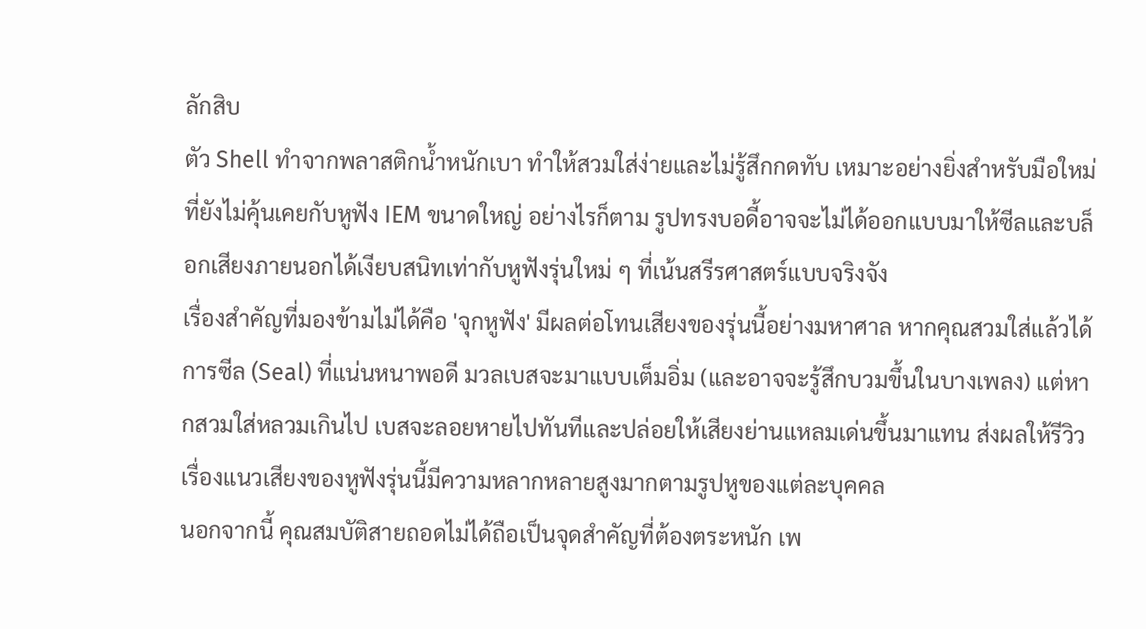ลักสิบ
ตัว Shell ทำจากพลาสติกน้ำหนักเบา ทำให้สวมใส่ง่ายและไม่รู้สึกกดทับ เหมาะอย่างยิ่งสำหรับมือใหม่ที่ยังไม่คุ้นเคยกับหูฟัง IEM ขนาดใหญ่ อย่างไรก็ตาม รูปทรงบอดี้อาจจะไม่ได้ออกแบบมาให้ซีลและบล็อกเสียงภายนอกได้เงียบสนิทเท่ากับหูฟังรุ่นใหม่ ๆ ที่เน้นสรีรศาสตร์แบบจริงจัง
เรื่องสำคัญที่มองข้ามไม่ได้คือ 'จุกหูฟัง' มีผลต่อโทนเสียงของรุ่นนี้อย่างมหาศาล หากคุณสวมใส่แล้วได้การซีล (Seal) ที่แน่นหนาพอดี มวลเบสจะมาแบบเต็มอิ่ม (และอาจจะรู้สึกบวมขึ้นในบางเพลง) แต่หากสวมใส่หลวมเกินไป เบสจะลอยหายไปทันทีและปล่อยให้เสียงย่านแหลมเด่นขึ้นมาแทน ส่งผลให้รีวิวเรื่องแนวเสียงของหูฟังรุ่นนี้มีความหลากหลายสูงมากตามรูปหูของแต่ละบุคคล
นอกจากนี้ คุณสมบัติสายถอดไม่ได้ถือเป็นจุดสำคัญที่ต้องตระหนัก เพ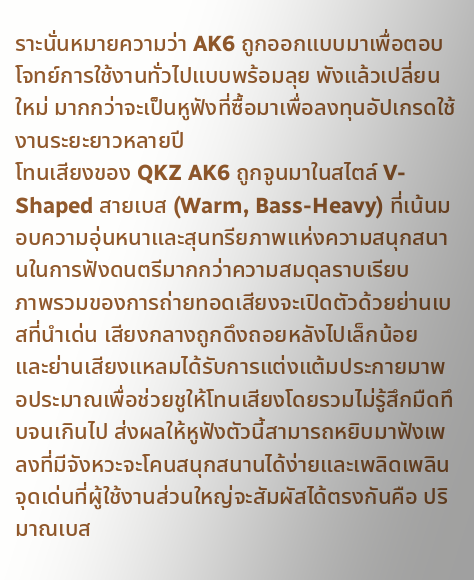ราะนั่นหมายความว่า AK6 ถูกออกแบบมาเพื่อตอบโจทย์การใช้งานทั่วไปแบบพร้อมลุย พังแล้วเปลี่ยนใหม่ มากกว่าจะเป็นหูฟังที่ซื้อมาเพื่อลงทุนอัปเกรดใช้งานระยะยาวหลายปี
โทนเสียงของ QKZ AK6 ถูกจูนมาในสไตล์ V-Shaped สายเบส (Warm, Bass-Heavy) ที่เน้นมอบความอุ่นหนาและสุนทรียภาพแห่งความสนุกสนานในการฟังดนตรีมากกว่าความสมดุลราบเรียบ
ภาพรวมของการถ่ายทอดเสียงจะเปิดตัวด้วยย่านเบสที่นำเด่น เสียงกลางถูกดึงถอยหลังไปเล็กน้อย และย่านเสียงแหลมได้รับการแต่งแต้มประกายมาพอประมาณเพื่อช่วยชูให้โทนเสียงโดยรวมไม่รู้สึกมืดทึบจนเกินไป ส่งผลให้หูฟังตัวนี้สามารถหยิบมาฟังเพลงที่มีจังหวะจะโคนสนุกสนานได้ง่ายและเพลิดเพลิน
จุดเด่นที่ผู้ใช้งานส่วนใหญ่จะสัมผัสได้ตรงกันคือ ปริมาณเบส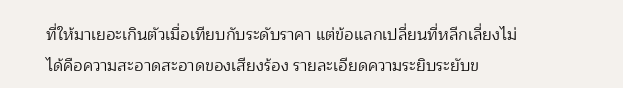ที่ให้มาเยอะเกินตัวเมื่อเทียบกับระดับราคา แต่ข้อแลกเปลี่ยนที่หลีกเลี่ยงไม่ได้คือความสะอาดสะอาดของเสียงร้อง รายละเอียดความระยิบระยับข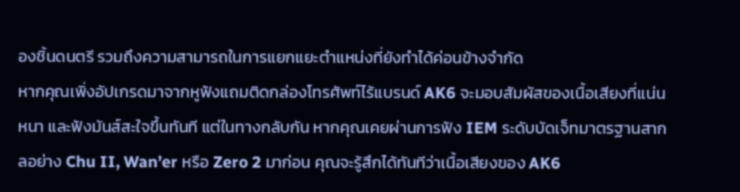องชิ้นดนตรี รวมถึงความสามารถในการแยกแยะตำแหน่งที่ยังทำได้ค่อนข้างจำกัด
หากคุณเพิ่งอัปเกรดมาจากหูฟังแถมติดกล่องโทรศัพท์ไร้แบรนด์ AK6 จะมอบสัมผัสของเนื้อเสียงที่แน่น หนา และฟังมันส์สะใจขึ้นทันที แต่ในทางกลับกัน หากคุณเคยผ่านการฟัง IEM ระดับบัดเจ็ทมาตรฐานสากลอย่าง Chu II, Wan’er หรือ Zero 2 มาก่อน คุณจะรู้สึกได้ทันทีว่าเนื้อเสียงของ AK6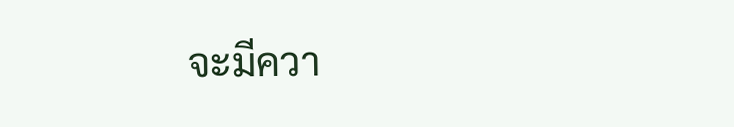จะมีควา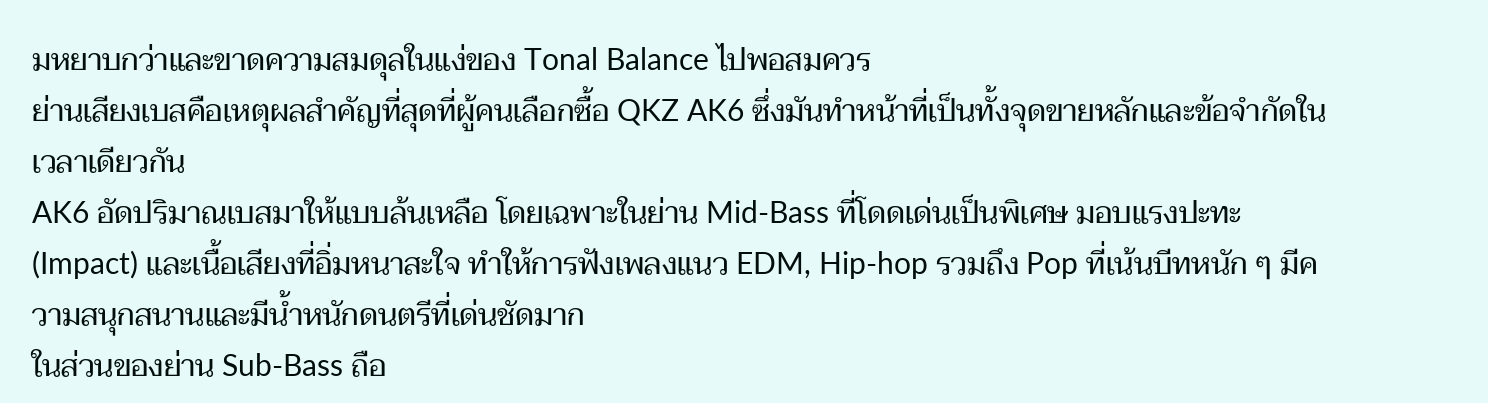มหยาบกว่าและขาดความสมดุลในแง่ของ Tonal Balance ไปพอสมควร
ย่านเสียงเบสคือเหตุผลสำคัญที่สุดที่ผู้คนเลือกซื้อ QKZ AK6 ซึ่งมันทำหน้าที่เป็นทั้งจุดขายหลักและข้อจำกัดในเวลาเดียวกัน
AK6 อัดปริมาณเบสมาให้แบบล้นเหลือ โดยเฉพาะในย่าน Mid-Bass ที่โดดเด่นเป็นพิเศษ มอบแรงปะทะ (Impact) และเนื้อเสียงที่อิ่มหนาสะใจ ทำให้การฟังเพลงแนว EDM, Hip-hop รวมถึง Pop ที่เน้นบีทหนัก ๆ มีความสนุกสนานและมีน้ำหนักดนตรีที่เด่นชัดมาก
ในส่วนของย่าน Sub-Bass ถือ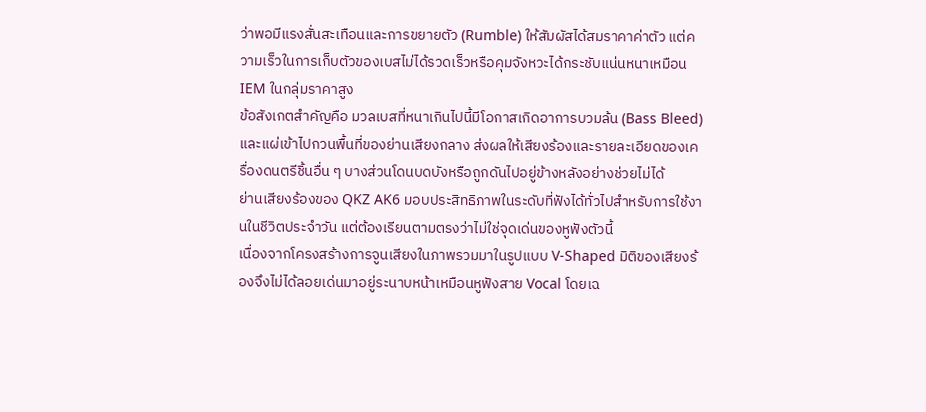ว่าพอมีแรงสั่นสะเทือนและการขยายตัว (Rumble) ให้สัมผัสได้สมราคาค่าตัว แต่ความเร็วในการเก็บตัวของเบสไม่ได้รวดเร็วหรือคุมจังหวะได้กระชับแน่นหนาเหมือน IEM ในกลุ่มราคาสูง
ข้อสังเกตสำคัญคือ มวลเบสที่หนาเกินไปนี้มีโอกาสเกิดอาการบวมล้น (Bass Bleed) และแผ่เข้าไปกวนพื้นที่ของย่านเสียงกลาง ส่งผลให้เสียงร้องและรายละเอียดของเครื่องดนตรีชิ้นอื่น ๆ บางส่วนโดนบดบังหรือถูกดันไปอยู่ข้างหลังอย่างช่วยไม่ได้
ย่านเสียงร้องของ QKZ AK6 มอบประสิทธิภาพในระดับที่ฟังได้ทั่วไปสำหรับการใช้งานในชีวิตประจำวัน แต่ต้องเรียนตามตรงว่าไม่ใช่จุดเด่นของหูฟังตัวนี้
เนื่องจากโครงสร้างการจูนเสียงในภาพรวมมาในรูปแบบ V-Shaped มิติของเสียงร้องจึงไม่ได้ลอยเด่นมาอยู่ระนาบหน้าเหมือนหูฟังสาย Vocal โดยเฉ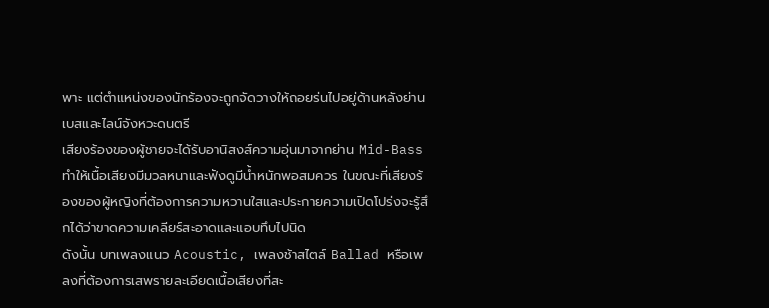พาะ แต่ตำแหน่งของนักร้องจะถูกจัดวางให้ถอยร่นไปอยู่ด้านหลังย่านเบสและไลน์จังหวะดนตรี
เสียงร้องของผู้ชายจะได้รับอานิสงส์ความอุ่นมาจากย่าน Mid-Bass ทำให้เนื้อเสียงมีมวลหนาและฟังดูมีน้ำหนักพอสมควร ในขณะที่เสียงร้องของผู้หญิงที่ต้องการความหวานใสและประกายความเปิดโปร่งจะรู้สึกได้ว่าขาดความเคลียร์สะอาดและแอบทึบไปนิด
ดังนั้น บทเพลงแนว Acoustic, เพลงช้าสไตล์ Ballad หรือเพลงที่ต้องการเสพรายละเอียดเนื้อเสียงที่สะ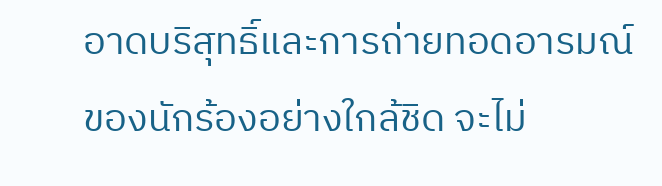อาดบริสุทธิ์และการถ่ายทอดอารมณ์ของนักร้องอย่างใกล้ชิด จะไม่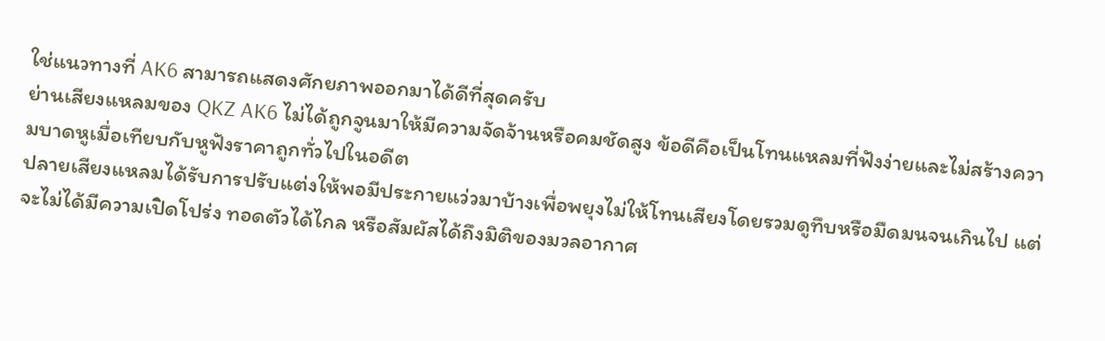ใช่แนวทางที่ AK6 สามารถแสดงศักยภาพออกมาได้ดีที่สุดครับ
ย่านเสียงแหลมของ QKZ AK6 ไม่ได้ถูกจูนมาให้มีความจัดจ้านหรือคมชัดสูง ข้อดีคือเป็นโทนแหลมที่ฟังง่ายและไม่สร้างความบาดหูเมื่อเทียบกับหูฟังราคาถูกทั่วไปในอดีต
ปลายเสียงแหลมได้รับการปรับแต่งให้พอมีประกายแว่วมาบ้างเพื่อพยุงไม่ให้โทนเสียงโดยรวมดูทึบหรือมืดมนจนเกินไป แต่จะไม่ได้มีความเปิดโปร่ง ทอดตัวได้ไกล หรือสัมผัสได้ถึงมิติของมวลอากาศ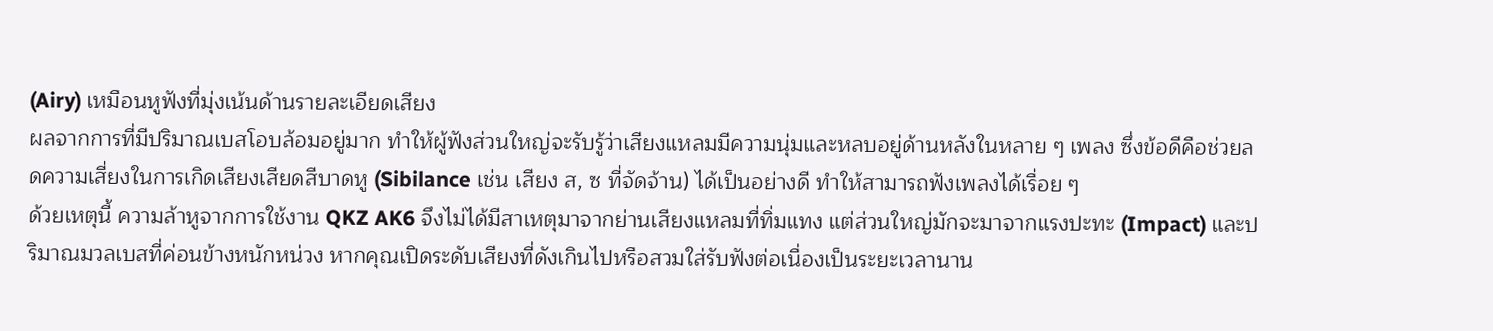(Airy) เหมือนหูฟังที่มุ่งเน้นด้านรายละเอียดเสียง
ผลจากการที่มีปริมาณเบสโอบล้อมอยู่มาก ทำให้ผู้ฟังส่วนใหญ่จะรับรู้ว่าเสียงแหลมมีความนุ่มและหลบอยู่ด้านหลังในหลาย ๆ เพลง ซึ่งข้อดีคือช่วยลดความเสี่ยงในการเกิดเสียงเสียดสีบาดหู (Sibilance เช่น เสียง ส, ซ ที่จัดจ้าน) ได้เป็นอย่างดี ทำให้สามารถฟังเพลงได้เรื่อย ๆ
ด้วยเหตุนี้ ความล้าหูจากการใช้งาน QKZ AK6 จึงไม่ได้มีสาเหตุมาจากย่านเสียงแหลมที่ทิ่มแทง แต่ส่วนใหญ่มักจะมาจากแรงปะทะ (Impact) และปริมาณมวลเบสที่ค่อนข้างหนักหน่วง หากคุณเปิดระดับเสียงที่ดังเกินไปหรือสวมใส่รับฟังต่อเนื่องเป็นระยะเวลานาน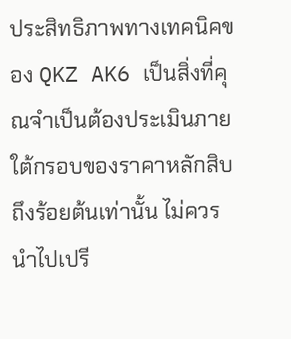ประสิทธิภาพทางเทคนิคของ QKZ AK6 เป็นสิ่งที่คุณจำเป็นต้องประเมินภายใต้กรอบของราคาหลักสิบถึงร้อยต้นเท่านั้น ไม่ควรนำไปเปรี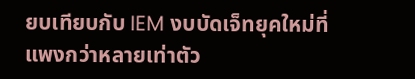ยบเทียบกับ IEM งบบัดเจ็ทยุคใหม่ที่แพงกว่าหลายเท่าตัว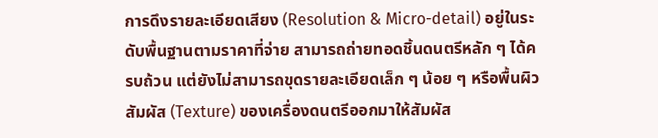การดึงรายละเอียดเสียง (Resolution & Micro-detail) อยู่ในระดับพื้นฐานตามราคาที่จ่าย สามารถถ่ายทอดชิ้นดนตรีหลัก ๆ ได้ครบถ้วน แต่ยังไม่สามารถขุดรายละเอียดเล็ก ๆ น้อย ๆ หรือพื้นผิวสัมผัส (Texture) ของเครื่องดนตรีออกมาให้สัมผัส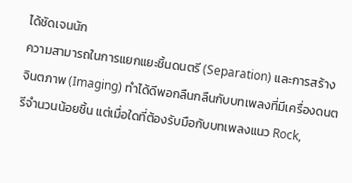ได้ชัดเจนนัก
ความสามารถในการแยกแยะชิ้นดนตรี (Separation) และการสร้างจินตภาพ (Imaging) ทำได้ดีพอกลืนกลืนกับบทเพลงที่มีเครื่องดนตรีจำนวนน้อยชิ้น แต่เมื่อใดที่ต้องรับมือกับบทเพลงแนว Rock,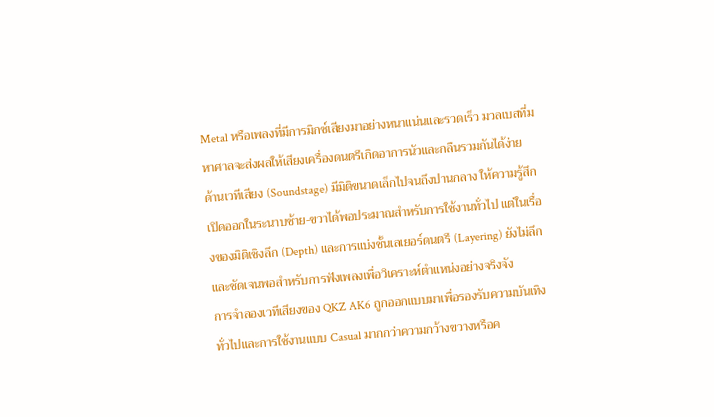Metal หรือเพลงที่มีการมิกซ์เสียงมาอย่างหนาแน่นและรวดเร็ว มวลเบสที่มหาศาลจะส่งผลให้เสียงเครื่องดนตรีเกิดอาการนัวและกลืนรวมกันได้ง่าย
ด้านเวทีเสียง (Soundstage) มีมิติขนาดเล็กไปจนถึงปานกลาง ให้ความรู้สึกเปิดออกในระนาบซ้าย-ขวาได้พอประมาณสำหรับการใช้งานทั่วไป แต่ในเรื่องของมิติเชิงลึก (Depth) และการแบ่งชั้นเลเยอร์ดนตรี (Layering) ยังไม่ลึกและชัดเจนพอสำหรับการฟังเพลงเพื่อวิเคราะห์ตำแหน่งอย่างจริงจัง
การจำลองเวทีเสียงของ QKZ AK6 ถูกออกแบบมาเพื่อรองรับความบันเทิงทั่วไปและการใช้งานแบบ Casual มากกว่าความกว้างขวางหรือค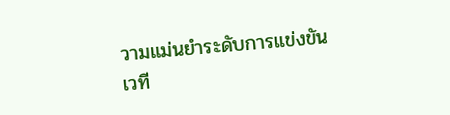วามแม่นยำระดับการแข่งขัน
เวที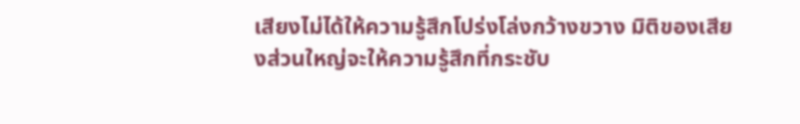เสียงไม่ได้ให้ความรู้สึกโปร่งโล่งกว้างขวาง มิติของเสียงส่วนใหญ่จะให้ความรู้สึกที่กระชับ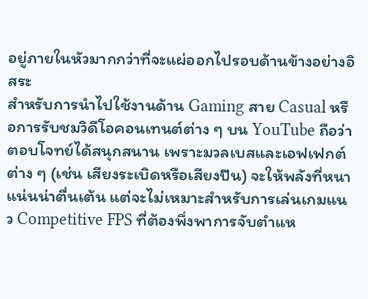อยู่ภายในหัวมากกว่าที่จะแผ่ออกไปรอบด้านข้างอย่างอิสระ
สำหรับการนำไปใช้งานด้าน Gaming สาย Casual หรือการรับชมวิดีโอคอนเทนต์ต่าง ๆ บน YouTube ถือว่าตอบโจทย์ได้สนุกสนาน เพราะมวลเบสและเอฟเฟกต์ต่าง ๆ (เช่น เสียงระเบิดหรือเสียงปืน) จะให้พลังที่หนาแน่นน่าตื่นเต้น แต่จะไม่เหมาะสำหรับการเล่นเกมแนว Competitive FPS ที่ต้องพึ่งพาการจับตำแห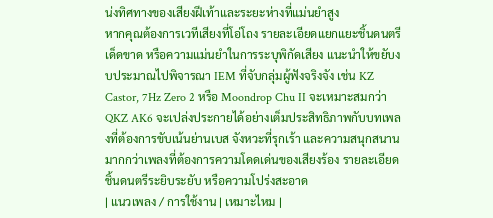น่งทิศทางของเสียงฝีเท้าและระยะห่างที่แม่นยำสูง
หากคุณต้องการเวทีเสียงที่โอ่โถง รายละเอียดแยกแยะชิ้นดนตรีเด็ดขาด หรือความแม่นยำในการระบุพิกัดเสียง แนะนำให้ขยับงบประมาณไปพิจารณา IEM ที่จับกลุ่มผู้ฟังจริงจัง เช่น KZ Castor, 7Hz Zero 2 หรือ Moondrop Chu II จะเหมาะสมกว่า
QKZ AK6 จะเปล่งประกายได้อย่างเต็มประสิทธิภาพกับบทเพลงที่ต้องการขับเน้นย่านเบส จังหวะที่รุกเร้า และความสนุกสนาน มากกว่าเพลงที่ต้องการความโดดเด่นของเสียงร้อง รายละเอียดชิ้นดนตรีระยิบระยับ หรือความโปร่งสะอาด
| แนวเพลง / การใช้งาน | เหมาะไหม |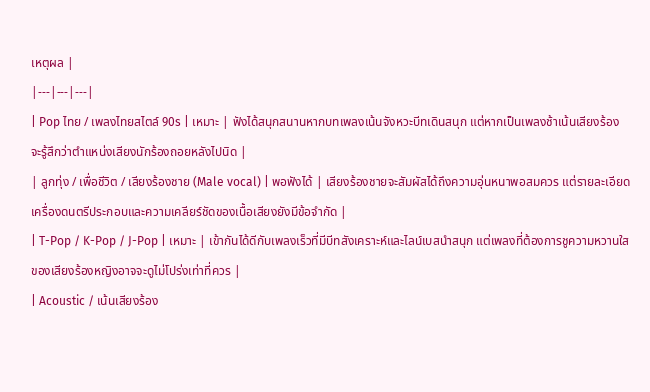เหตุผล |
|---|---|---|
| Pop ไทย / เพลงไทยสไตล์ 90s | เหมาะ | ฟังได้สนุกสนานหากบทเพลงเน้นจังหวะบีทเดินสนุก แต่หากเป็นเพลงช้าเน้นเสียงร้องจะรู้สึกว่าตำแหน่งเสียงนักร้องถอยหลังไปนิด |
| ลูกทุ่ง / เพื่อชีวิต / เสียงร้องชาย (Male vocal) | พอฟังได้ | เสียงร้องชายจะสัมผัสได้ถึงความอุ่นหนาพอสมควร แต่รายละเอียดเครื่องดนตรีประกอบและความเคลียร์ชัดของเนื้อเสียงยังมีข้อจำกัด |
| T-Pop / K-Pop / J-Pop | เหมาะ | เข้ากันได้ดีกับเพลงเร็วที่มีบีทสังเคราะห์และไลน์เบสนำสนุก แต่เพลงที่ต้องการชูความหวานใสของเสียงร้องหญิงอาจจะดูไม่โปร่งเท่าที่ควร |
| Acoustic / เน้นเสียงร้อง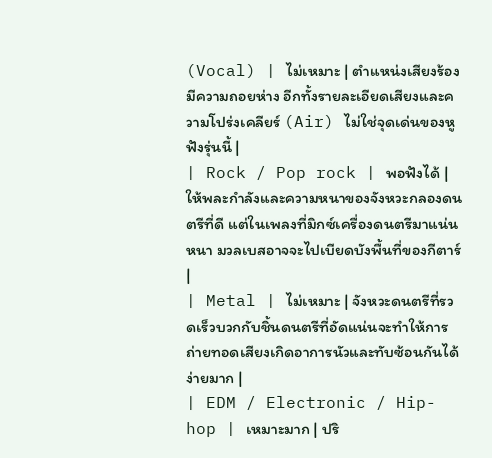(Vocal) | ไม่เหมาะ | ตำแหน่งเสียงร้องมีความถอยห่าง อีกทั้งรายละเอียดเสียงและความโปร่งเคลียร์ (Air) ไม่ใช่จุดเด่นของหูฟังรุ่นนี้ |
| Rock / Pop rock | พอฟังได้ | ให้พละกำลังและความหนาของจังหวะกลองดนตรีที่ดี แต่ในเพลงที่มิกซ์เครื่องดนตรีมาแน่นหนา มวลเบสอาจจะไปเบียดบังพื้นที่ของกีตาร์ |
| Metal | ไม่เหมาะ | จังหวะดนตรีที่รวดเร็วบวกกับชิ้นดนตรีที่อัดแน่นจะทำให้การถ่ายทอดเสียงเกิดอาการนัวและทับซ้อนกันได้ง่ายมาก |
| EDM / Electronic / Hip-hop | เหมาะมาก | ปริ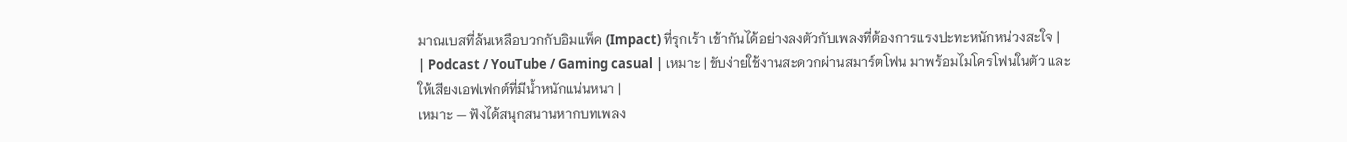มาณเบสที่ล้นเหลือบวกกับอิมแพ็ค (Impact) ที่รุกเร้า เข้ากันได้อย่างลงตัวกับเพลงที่ต้องการแรงปะทะหนักหน่วงสะใจ |
| Podcast / YouTube / Gaming casual | เหมาะ | ขับง่ายใช้งานสะดวกผ่านสมาร์ตโฟน มาพร้อมไมโครโฟนในตัว และให้เสียงเอฟเฟกต์ที่มีน้ำหนักแน่นหนา |
เหมาะ — ฟังได้สนุกสนานหากบทเพลง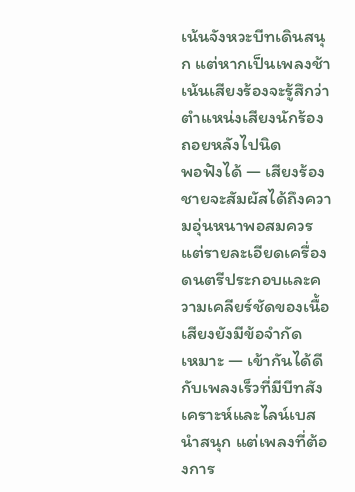เน้นจังหวะบีทเดินสนุก แต่หากเป็นเพลงช้าเน้นเสียงร้องจะรู้สึกว่าตำแหน่งเสียงนักร้องถอยหลังไปนิด
พอฟังได้ — เสียงร้องชายจะสัมผัสได้ถึงความอุ่นหนาพอสมควร แต่รายละเอียดเครื่องดนตรีประกอบและความเคลียร์ชัดของเนื้อเสียงยังมีข้อจำกัด
เหมาะ — เข้ากันได้ดีกับเพลงเร็วที่มีบีทสังเคราะห์และไลน์เบสนำสนุก แต่เพลงที่ต้องการ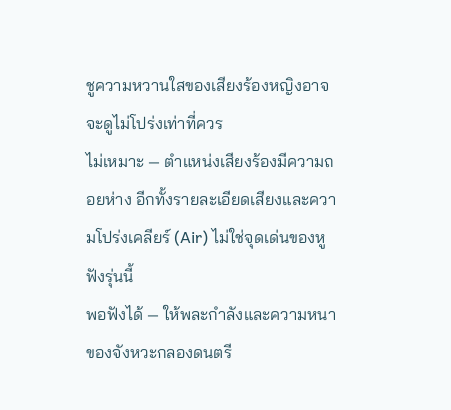ชูความหวานใสของเสียงร้องหญิงอาจจะดูไม่โปร่งเท่าที่ควร
ไม่เหมาะ — ตำแหน่งเสียงร้องมีความถอยห่าง อีกทั้งรายละเอียดเสียงและความโปร่งเคลียร์ (Air) ไม่ใช่จุดเด่นของหูฟังรุ่นนี้
พอฟังได้ — ให้พละกำลังและความหนาของจังหวะกลองดนตรี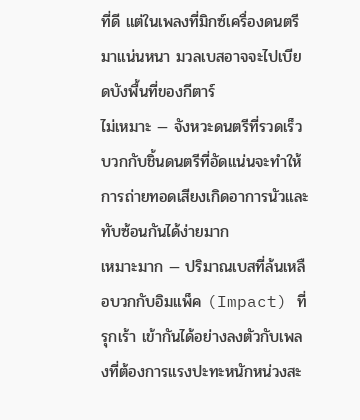ที่ดี แต่ในเพลงที่มิกซ์เครื่องดนตรีมาแน่นหนา มวลเบสอาจจะไปเบียดบังพื้นที่ของกีตาร์
ไม่เหมาะ — จังหวะดนตรีที่รวดเร็วบวกกับชิ้นดนตรีที่อัดแน่นจะทำให้การถ่ายทอดเสียงเกิดอาการนัวและทับซ้อนกันได้ง่ายมาก
เหมาะมาก — ปริมาณเบสที่ล้นเหลือบวกกับอิมแพ็ค (Impact) ที่รุกเร้า เข้ากันได้อย่างลงตัวกับเพลงที่ต้องการแรงปะทะหนักหน่วงสะ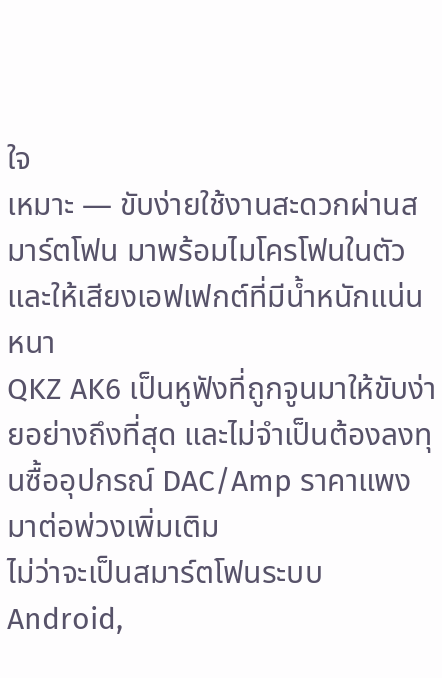ใจ
เหมาะ — ขับง่ายใช้งานสะดวกผ่านสมาร์ตโฟน มาพร้อมไมโครโฟนในตัว และให้เสียงเอฟเฟกต์ที่มีน้ำหนักแน่นหนา
QKZ AK6 เป็นหูฟังที่ถูกจูนมาให้ขับง่ายอย่างถึงที่สุด และไม่จำเป็นต้องลงทุนซื้ออุปกรณ์ DAC/Amp ราคาแพงมาต่อพ่วงเพิ่มเติม
ไม่ว่าจะเป็นสมาร์ตโฟนระบบ Android,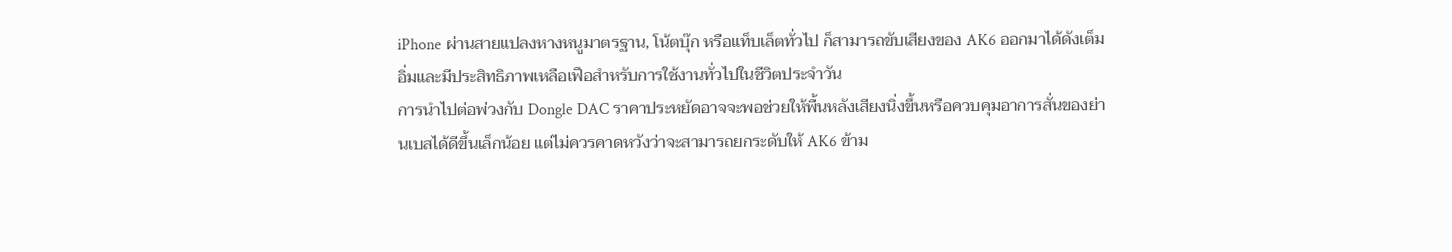iPhone ผ่านสายแปลงหางหนูมาตรฐาน, โน้ตบุ๊ก หรือแท็บเล็ตทั่วไป ก็สามารถขับเสียงของ AK6 ออกมาได้ดังเต็มอิ่มและมีประสิทธิภาพเหลือเฟือสำหรับการใช้งานทั่วไปในชีวิตประจำวัน
การนำไปต่อพ่วงกับ Dongle DAC ราคาประหยัดอาจจะพอช่วยให้พื้นหลังเสียงนิ่งขึ้นหรือควบคุมอาการสั่นของย่านเบสได้ดีขึ้นเล็กน้อย แต่ไม่ควรคาดหวังว่าจะสามารถยกระดับให้ AK6 ข้าม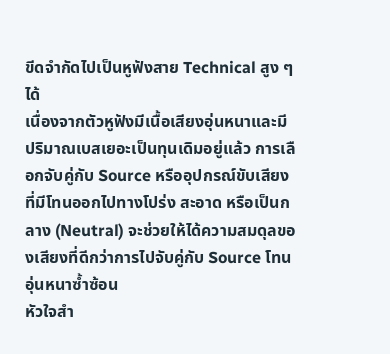ขีดจำกัดไปเป็นหูฟังสาย Technical สูง ๆ ได้
เนื่องจากตัวหูฟังมีเนื้อเสียงอุ่นหนาและมีปริมาณเบสเยอะเป็นทุนเดิมอยู่แล้ว การเลือกจับคู่กับ Source หรืออุปกรณ์ขับเสียงที่มีโทนออกไปทางโปร่ง สะอาด หรือเป็นกลาง (Neutral) จะช่วยให้ได้ความสมดุลของเสียงที่ดีกว่าการไปจับคู่กับ Source โทนอุ่นหนาซ้ำซ้อน
หัวใจสำ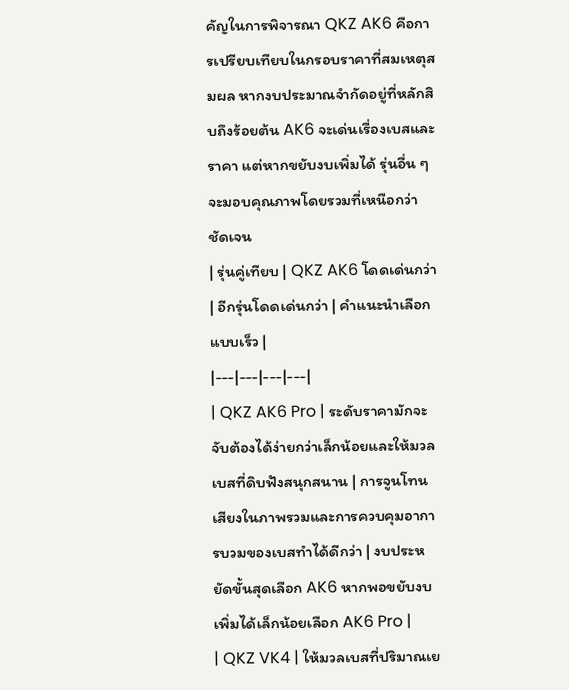คัญในการพิจารณา QKZ AK6 คือการเปรียบเทียบในกรอบราคาที่สมเหตุสมผล หากงบประมาณจำกัดอยู่ที่หลักสิบถึงร้อยต้น AK6 จะเด่นเรื่องเบสและราคา แต่หากขยับงบเพิ่มได้ รุ่นอื่น ๆ จะมอบคุณภาพโดยรวมที่เหนือกว่าชัดเจน
| รุ่นคู่เทียบ | QKZ AK6 โดดเด่นกว่า | อีกรุ่นโดดเด่นกว่า | คำแนะนำเลือกแบบเร็ว |
|---|---|---|---|
| QKZ AK6 Pro | ระดับราคามักจะจับต้องได้ง่ายกว่าเล็กน้อยและให้มวลเบสที่ดิบฟังสนุกสนาน | การจูนโทนเสียงในภาพรวมและการควบคุมอาการบวมของเบสทำได้ดีกว่า | งบประหยัดขั้นสุดเลือก AK6 หากพอขยับงบเพิ่มได้เล็กน้อยเลือก AK6 Pro |
| QKZ VK4 | ให้มวลเบสที่ปริมาณเย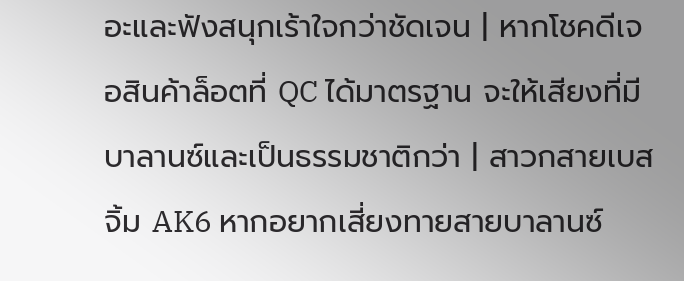อะและฟังสนุกเร้าใจกว่าชัดเจน | หากโชคดีเจอสินค้าล็อตที่ QC ได้มาตรฐาน จะให้เสียงที่มีบาลานซ์และเป็นธรรมชาติกว่า | สาวกสายเบสจิ้ม AK6 หากอยากเสี่ยงทายสายบาลานซ์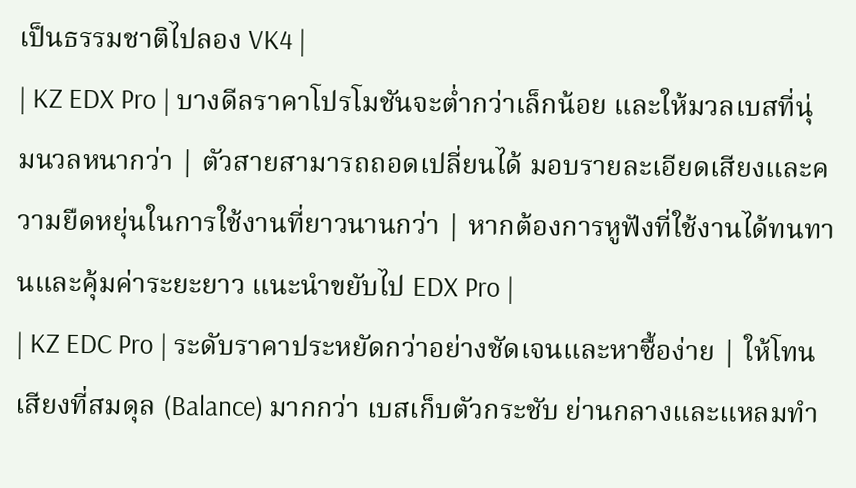เป็นธรรมชาติไปลอง VK4 |
| KZ EDX Pro | บางดีลราคาโปรโมชันจะต่ำกว่าเล็กน้อย และให้มวลเบสที่นุ่มนวลหนากว่า | ตัวสายสามารถถอดเปลี่ยนได้ มอบรายละเอียดเสียงและความยืดหยุ่นในการใช้งานที่ยาวนานกว่า | หากต้องการหูฟังที่ใช้งานได้ทนทานและคุ้มค่าระยะยาว แนะนำขยับไป EDX Pro |
| KZ EDC Pro | ระดับราคาประหยัดกว่าอย่างชัดเจนและหาซื้อง่าย | ให้โทนเสียงที่สมดุล (Balance) มากกว่า เบสเก็บตัวกระชับ ย่านกลางและแหลมทำ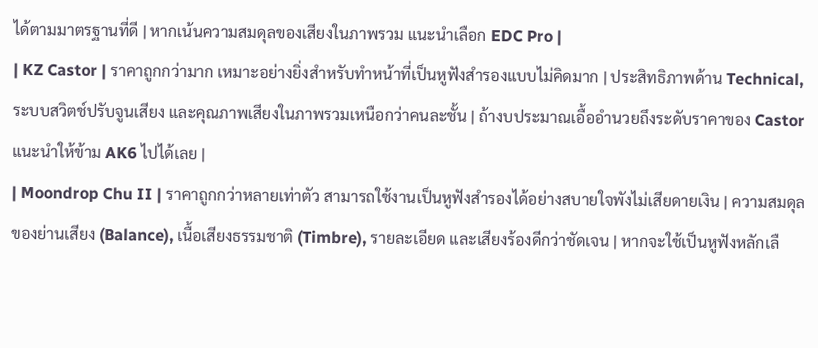ได้ตามมาตรฐานที่ดี | หากเน้นความสมดุลของเสียงในภาพรวม แนะนำเลือก EDC Pro |
| KZ Castor | ราคาถูกกว่ามาก เหมาะอย่างยิ่งสำหรับทำหน้าที่เป็นหูฟังสำรองแบบไม่คิดมาก | ประสิทธิภาพด้าน Technical, ระบบสวิตช์ปรับจูนเสียง และคุณภาพเสียงในภาพรวมเหนือกว่าคนละชั้น | ถ้างบประมาณเอื้ออำนวยถึงระดับราคาของ Castor แนะนำให้ข้าม AK6 ไปได้เลย |
| Moondrop Chu II | ราคาถูกกว่าหลายเท่าตัว สามารถใช้งานเป็นหูฟังสำรองได้อย่างสบายใจพังไม่เสียดายเงิน | ความสมดุลของย่านเสียง (Balance), เนื้อเสียงธรรมชาติ (Timbre), รายละเอียด และเสียงร้องดีกว่าชัดเจน | หากจะใช้เป็นหูฟังหลักเลื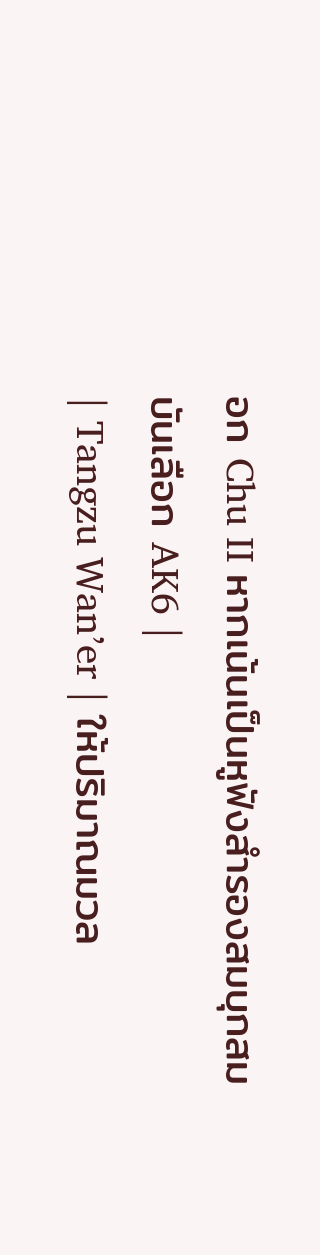อก Chu II หากเน้นเป็นหูฟังสำรองสมบุกสมบันเลือก AK6 |
| Tangzu Wan’er | ให้ปริมาณมวล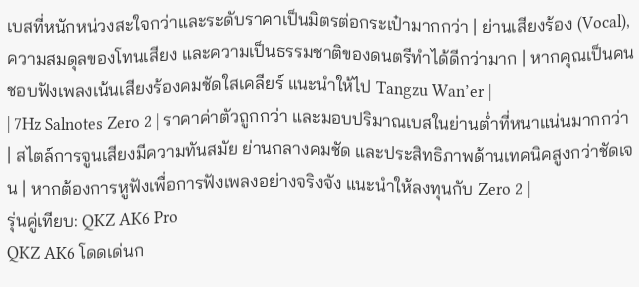เบสที่หนักหน่วงสะใจกว่าและระดับราคาเป็นมิตรต่อกระเป๋ามากกว่า | ย่านเสียงร้อง (Vocal), ความสมดุลของโทนเสียง และความเป็นธรรมชาติของดนตรีทำได้ดีกว่ามาก | หากคุณเป็นคนชอบฟังเพลงเน้นเสียงร้องคมชัดใสเคลียร์ แนะนำให้ไป Tangzu Wan’er |
| 7Hz Salnotes Zero 2 | ราคาค่าตัวถูกกว่า และมอบปริมาณเบสในย่านต่ำที่หนาแน่นมากกว่า | สไตล์การจูนเสียงมีความทันสมัย ย่านกลางคมชัด และประสิทธิภาพด้านเทคนิคสูงกว่าชัดเจน | หากต้องการหูฟังเพื่อการฟังเพลงอย่างจริงจัง แนะนำให้ลงทุนกับ Zero 2 |
รุ่นคู่เทียบ: QKZ AK6 Pro
QKZ AK6 โดดเด่นก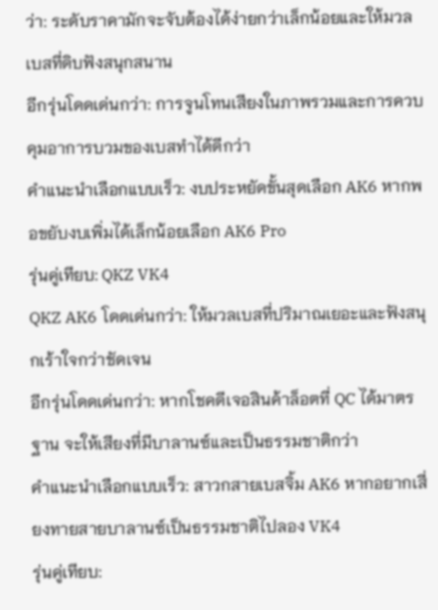ว่า: ระดับราคามักจะจับต้องได้ง่ายกว่าเล็กน้อยและให้มวลเบสที่ดิบฟังสนุกสนาน
อีกรุ่นโดดเด่นกว่า: การจูนโทนเสียงในภาพรวมและการควบคุมอาการบวมของเบสทำได้ดีกว่า
คำแนะนำเลือกแบบเร็ว: งบประหยัดขั้นสุดเลือก AK6 หากพอขยับงบเพิ่มได้เล็กน้อยเลือก AK6 Pro
รุ่นคู่เทียบ: QKZ VK4
QKZ AK6 โดดเด่นกว่า: ให้มวลเบสที่ปริมาณเยอะและฟังสนุกเร้าใจกว่าชัดเจน
อีกรุ่นโดดเด่นกว่า: หากโชคดีเจอสินค้าล็อตที่ QC ได้มาตรฐาน จะให้เสียงที่มีบาลานซ์และเป็นธรรมชาติกว่า
คำแนะนำเลือกแบบเร็ว: สาวกสายเบสจิ้ม AK6 หากอยากเสี่ยงทายสายบาลานซ์เป็นธรรมชาติไปลอง VK4
รุ่นคู่เทียบ: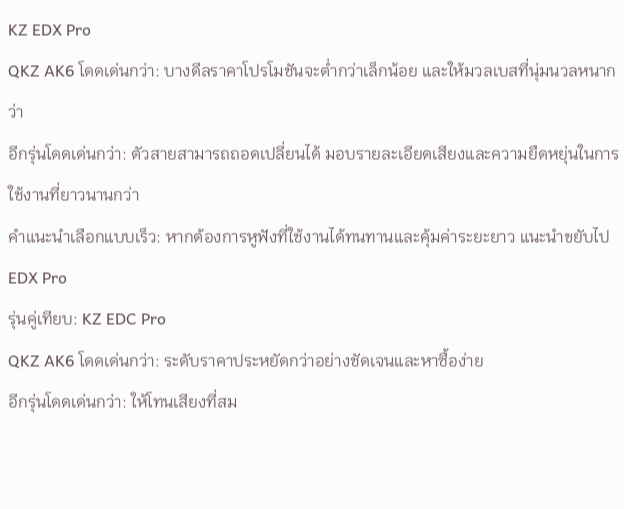KZ EDX Pro
QKZ AK6 โดดเด่นกว่า: บางดีลราคาโปรโมชันจะต่ำกว่าเล็กน้อย และให้มวลเบสที่นุ่มนวลหนากว่า
อีกรุ่นโดดเด่นกว่า: ตัวสายสามารถถอดเปลี่ยนได้ มอบรายละเอียดเสียงและความยืดหยุ่นในการใช้งานที่ยาวนานกว่า
คำแนะนำเลือกแบบเร็ว: หากต้องการหูฟังที่ใช้งานได้ทนทานและคุ้มค่าระยะยาว แนะนำขยับไป EDX Pro
รุ่นคู่เทียบ: KZ EDC Pro
QKZ AK6 โดดเด่นกว่า: ระดับราคาประหยัดกว่าอย่างชัดเจนและหาซื้อง่าย
อีกรุ่นโดดเด่นกว่า: ให้โทนเสียงที่สม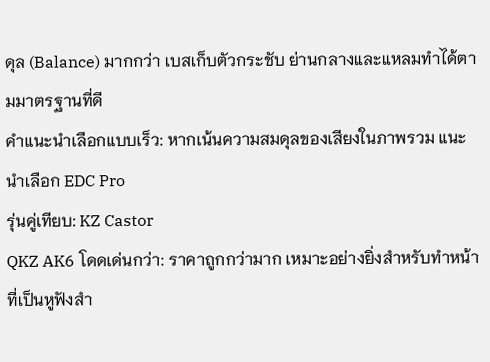ดุล (Balance) มากกว่า เบสเก็บตัวกระชับ ย่านกลางและแหลมทำได้ตามมาตรฐานที่ดี
คำแนะนำเลือกแบบเร็ว: หากเน้นความสมดุลของเสียงในภาพรวม แนะนำเลือก EDC Pro
รุ่นคู่เทียบ: KZ Castor
QKZ AK6 โดดเด่นกว่า: ราคาถูกกว่ามาก เหมาะอย่างยิ่งสำหรับทำหน้าที่เป็นหูฟังสำ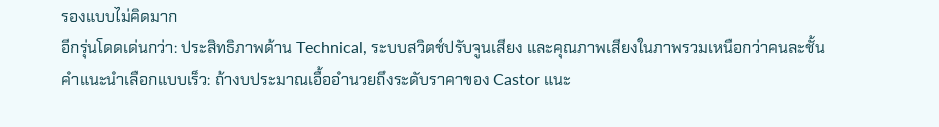รองแบบไม่คิดมาก
อีกรุ่นโดดเด่นกว่า: ประสิทธิภาพด้าน Technical, ระบบสวิตช์ปรับจูนเสียง และคุณภาพเสียงในภาพรวมเหนือกว่าคนละชั้น
คำแนะนำเลือกแบบเร็ว: ถ้างบประมาณเอื้ออำนวยถึงระดับราคาของ Castor แนะ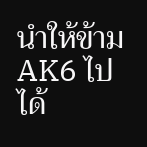นำให้ข้าม AK6 ไปได้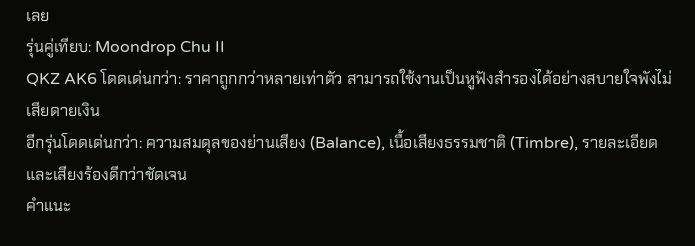เลย
รุ่นคู่เทียบ: Moondrop Chu II
QKZ AK6 โดดเด่นกว่า: ราคาถูกกว่าหลายเท่าตัว สามารถใช้งานเป็นหูฟังสำรองได้อย่างสบายใจพังไม่เสียดายเงิน
อีกรุ่นโดดเด่นกว่า: ความสมดุลของย่านเสียง (Balance), เนื้อเสียงธรรมชาติ (Timbre), รายละเอียด และเสียงร้องดีกว่าชัดเจน
คำแนะ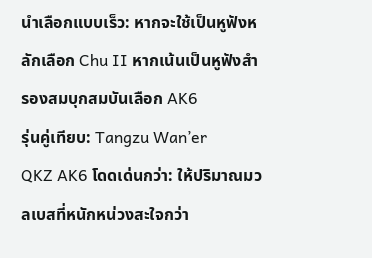นำเลือกแบบเร็ว: หากจะใช้เป็นหูฟังหลักเลือก Chu II หากเน้นเป็นหูฟังสำรองสมบุกสมบันเลือก AK6
รุ่นคู่เทียบ: Tangzu Wan’er
QKZ AK6 โดดเด่นกว่า: ให้ปริมาณมวลเบสที่หนักหน่วงสะใจกว่า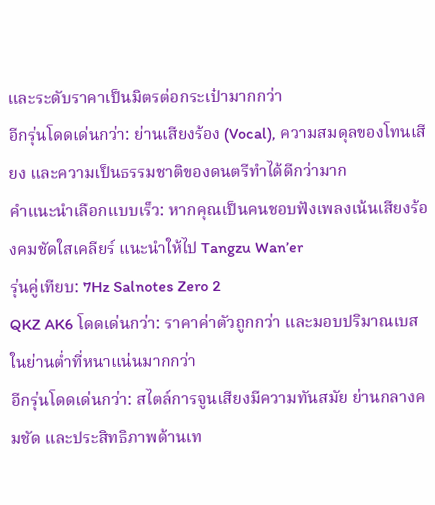และระดับราคาเป็นมิตรต่อกระเป๋ามากกว่า
อีกรุ่นโดดเด่นกว่า: ย่านเสียงร้อง (Vocal), ความสมดุลของโทนเสียง และความเป็นธรรมชาติของดนตรีทำได้ดีกว่ามาก
คำแนะนำเลือกแบบเร็ว: หากคุณเป็นคนชอบฟังเพลงเน้นเสียงร้องคมชัดใสเคลียร์ แนะนำให้ไป Tangzu Wan’er
รุ่นคู่เทียบ: 7Hz Salnotes Zero 2
QKZ AK6 โดดเด่นกว่า: ราคาค่าตัวถูกกว่า และมอบปริมาณเบสในย่านต่ำที่หนาแน่นมากกว่า
อีกรุ่นโดดเด่นกว่า: สไตล์การจูนเสียงมีความทันสมัย ย่านกลางคมชัด และประสิทธิภาพด้านเท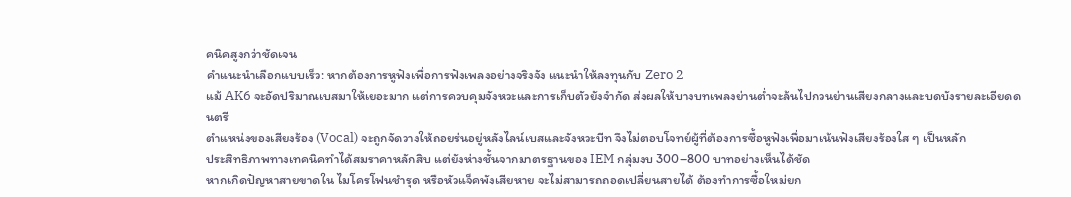คนิคสูงกว่าชัดเจน
คำแนะนำเลือกแบบเร็ว: หากต้องการหูฟังเพื่อการฟังเพลงอย่างจริงจัง แนะนำให้ลงทุนกับ Zero 2
แม้ AK6 จะอัดปริมาณเบสมาให้เยอะมาก แต่การควบคุมจังหวะและการเก็บตัวยังจำกัด ส่งผลให้บางบทเพลงย่านต่ำจะล้นไปกวนย่านเสียงกลางและบดบังรายละเอียดดนตรี
ตำแหน่งของเสียงร้อง (Vocal) จะถูกจัดวางให้ถอยร่นอยู่หลังไลน์เบสและจังหวะบีท จึงไม่ตอบโจทย์ผู้ที่ต้องการซื้อหูฟังเพื่อมาเน้นฟังเสียงร้องใส ๆ เป็นหลัก
ประสิทธิภาพทางเทคนิคทำได้สมราคาหลักสิบ แต่ยังห่างชั้นจากมาตรฐานของ IEM กลุ่มงบ 300–800 บาทอย่างเห็นได้ชัด
หากเกิดปัญหาสายขาดใน ไมโครโฟนชำรุด หรือหัวแจ็คพังเสียหาย จะไม่สามารถถอดเปลี่ยนสายได้ ต้องทำการซื้อใหม่ยก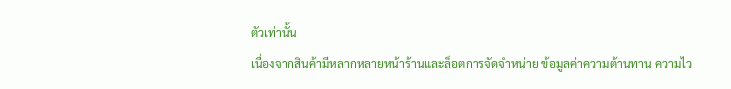ตัวเท่านั้น
เนื่องจากสินค้ามีหลากหลายหน้าร้านและล็อตการจัดจำหน่าย ข้อมูลค่าความต้านทาน ความไว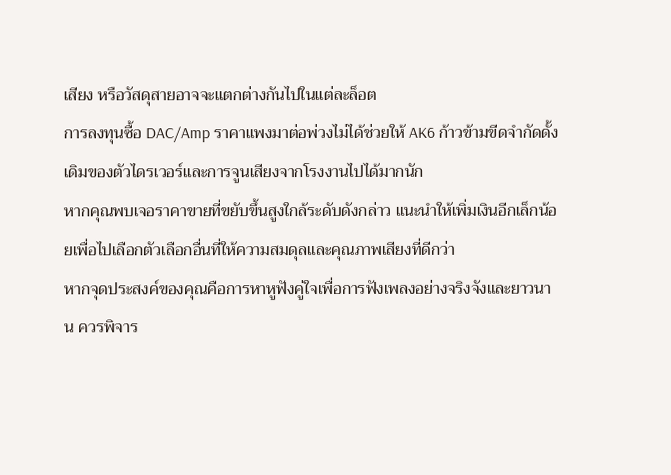เสียง หรือวัสดุสายอาจจะแตกต่างกันไปในแต่ละล็อต
การลงทุนซื้อ DAC/Amp ราคาแพงมาต่อพ่วงไม่ได้ช่วยให้ AK6 ก้าวข้ามขีดจำกัดดั้งเดิมของตัวไดรเวอร์และการจูนเสียงจากโรงงานไปได้มากนัก
หากคุณพบเจอราคาขายที่ขยับขึ้นสูงใกล้ระดับดังกล่าว แนะนำให้เพิ่มเงินอีกเล็กน้อยเพื่อไปเลือกตัวเลือกอื่นที่ให้ความสมดุลและคุณภาพเสียงที่ดีกว่า
หากจุดประสงค์ของคุณคือการหาหูฟังคู่ใจเพื่อการฟังเพลงอย่างจริงจังและยาวนาน ควรพิจาร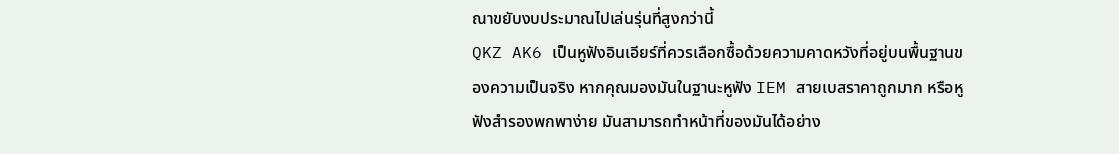ณาขยับงบประมาณไปเล่นรุ่นที่สูงกว่านี้
QKZ AK6 เป็นหูฟังอินเอียร์ที่ควรเลือกซื้อด้วยความคาดหวังที่อยู่บนพื้นฐานของความเป็นจริง หากคุณมองมันในฐานะหูฟัง IEM สายเบสราคาถูกมาก หรือหูฟังสำรองพกพาง่าย มันสามารถทำหน้าที่ของมันได้อย่าง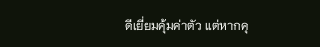ดีเยี่ยมคุ้มค่าตัว แต่หากคุ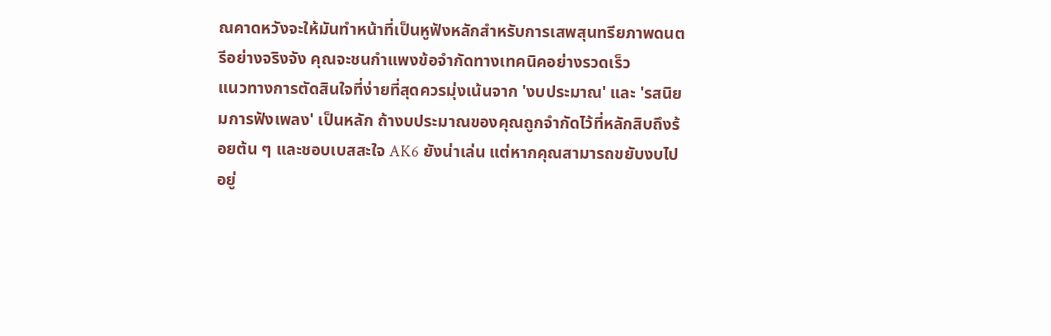ณคาดหวังจะให้มันทำหน้าที่เป็นหูฟังหลักสำหรับการเสพสุนทรียภาพดนตรีอย่างจริงจัง คุณจะชนกำแพงข้อจำกัดทางเทคนิคอย่างรวดเร็ว
แนวทางการตัดสินใจที่ง่ายที่สุดควรมุ่งเน้นจาก 'งบประมาณ' และ 'รสนิยมการฟังเพลง' เป็นหลัก ถ้างบประมาณของคุณถูกจำกัดไว้ที่หลักสิบถึงร้อยต้น ๆ และชอบเบสสะใจ AK6 ยังน่าเล่น แต่หากคุณสามารถขยับงบไปอยู่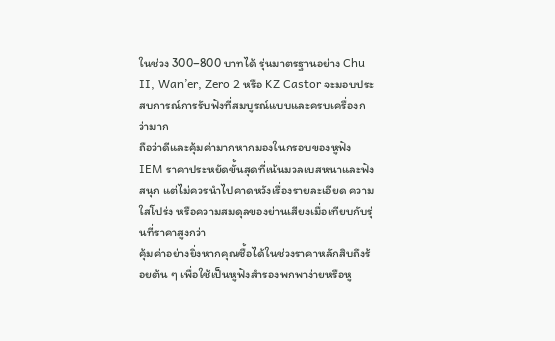ในช่วง 300–800 บาทได้ รุ่นมาตรฐานอย่าง Chu II, Wan’er, Zero 2 หรือ KZ Castor จะมอบประสบการณ์การรับฟังที่สมบูรณ์แบบและครบเครื่องกว่ามาก
ถือว่าดีและคุ้มค่ามากหากมองในกรอบของหูฟัง IEM ราคาประหยัดขั้นสุดที่เน้นมวลเบสหนาและฟังสนุก แต่ไม่ควรนำไปคาดหวังเรื่องรายละเอียด ความใสโปร่ง หรือความสมดุลของย่านเสียงเมื่อเทียบกับรุ่นที่ราคาสูงกว่า
คุ้มค่าอย่างยิ่งหากคุณซื้อได้ในช่วงราคาหลักสิบถึงร้อยต้น ๆ เพื่อใช้เป็นหูฟังสำรองพกพาง่ายหรือหู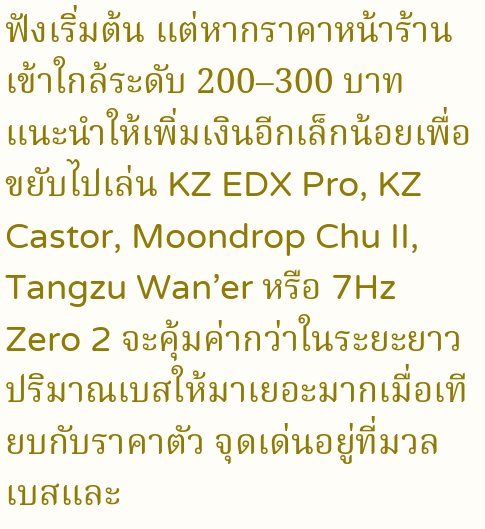ฟังเริ่มต้น แต่หากราคาหน้าร้านเข้าใกล้ระดับ 200–300 บาท แนะนำให้เพิ่มเงินอีกเล็กน้อยเพื่อขยับไปเล่น KZ EDX Pro, KZ Castor, Moondrop Chu II, Tangzu Wan’er หรือ 7Hz Zero 2 จะคุ้มค่ากว่าในระยะยาว
ปริมาณเบสให้มาเยอะมากเมื่อเทียบกับราคาตัว จุดเด่นอยู่ที่มวลเบสและ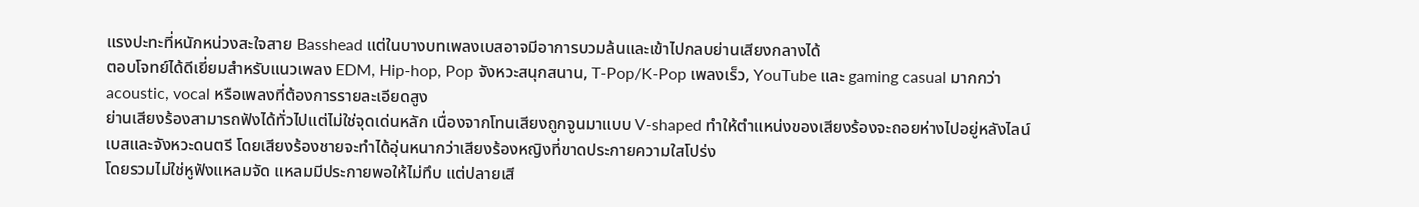แรงปะทะที่หนักหน่วงสะใจสาย Basshead แต่ในบางบทเพลงเบสอาจมีอาการบวมล้นและเข้าไปกลบย่านเสียงกลางได้
ตอบโจทย์ได้ดีเยี่ยมสำหรับแนวเพลง EDM, Hip-hop, Pop จังหวะสนุกสนาน, T-Pop/K-Pop เพลงเร็ว, YouTube และ gaming casual มากกว่า acoustic, vocal หรือเพลงที่ต้องการรายละเอียดสูง
ย่านเสียงร้องสามารถฟังได้ทั่วไปแต่ไม่ใช่จุดเด่นหลัก เนื่องจากโทนเสียงถูกจูนมาแบบ V-shaped ทำให้ตำแหน่งของเสียงร้องจะถอยห่างไปอยู่หลังไลน์เบสและจังหวะดนตรี โดยเสียงร้องชายจะทำได้อุ่นหนากว่าเสียงร้องหญิงที่ขาดประกายความใสโปร่ง
โดยรวมไม่ใช่หูฟังแหลมจัด แหลมมีประกายพอให้ไม่ทึบ แต่ปลายเสี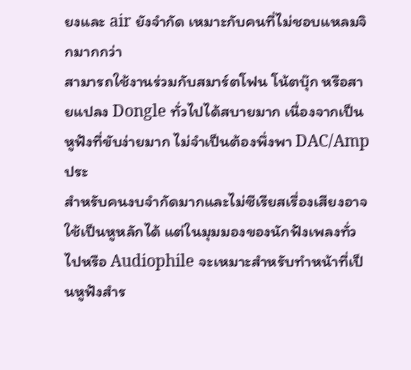ยงและ air ยังจำกัด เหมาะกับคนที่ไม่ชอบแหลมจิกมากกว่า
สามารถใช้งานร่วมกับสมาร์ตโฟน โน้ตบุ๊ก หรือสายแปลง Dongle ทั่วไปได้สบายมาก เนื่องจากเป็นหูฟังที่ขับง่ายมาก ไม่จำเป็นต้องพึ่งพา DAC/Amp ประ
สำหรับคนงบจำกัดมากและไม่ซีเรียสเรื่องเสียงอาจใช้เป็นหูหลักได้ แต่ในมุมมองของนักฟังเพลงทั่วไปหรือ Audiophile จะเหมาะสำหรับทำหน้าที่เป็นหูฟังสำร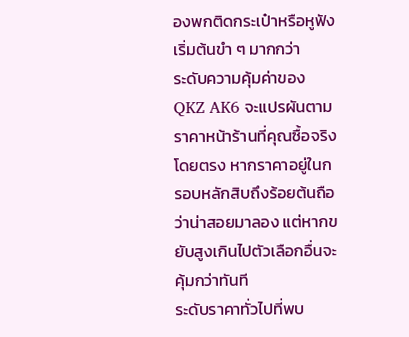องพกติดกระเป๋าหรือหูฟังเริ่มต้นขำ ๆ มากกว่า
ระดับความคุ้มค่าของ QKZ AK6 จะแปรผันตามราคาหน้าร้านที่คุณซื้อจริงโดยตรง หากราคาอยู่ในกรอบหลักสิบถึงร้อยต้นถือว่าน่าสอยมาลอง แต่หากขยับสูงเกินไปตัวเลือกอื่นจะคุ้มกว่าทันที
ระดับราคาทั่วไปที่พบ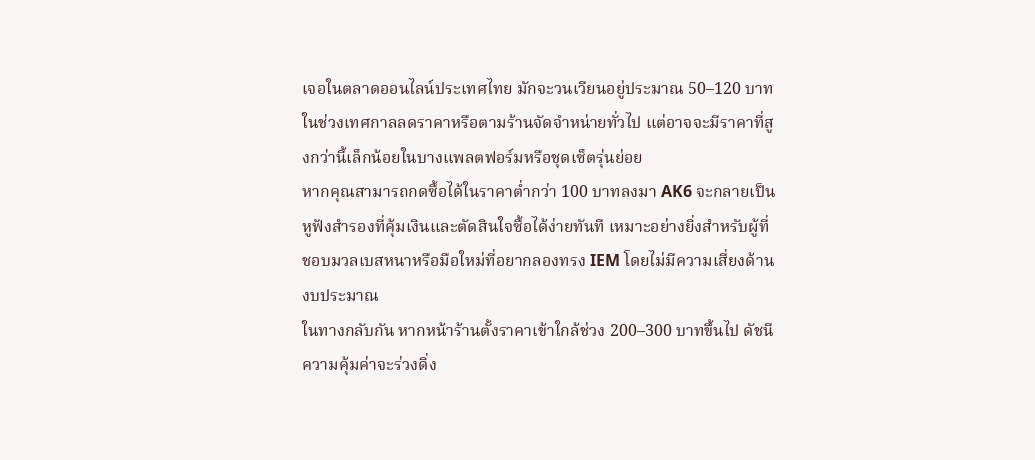เจอในตลาดออนไลน์ประเทศไทย มักจะวนเวียนอยู่ประมาณ 50–120 บาท ในช่วงเทศกาลลดราคาหรือตามร้านจัดจำหน่ายทั่วไป แต่อาจจะมีราคาที่สูงกว่านี้เล็กน้อยในบางแพลตฟอร์มหรือชุดเซ็ตรุ่นย่อย
หากคุณสามารถกดซื้อได้ในราคาต่ำกว่า 100 บาทลงมา AK6 จะกลายเป็นหูฟังสำรองที่คุ้มเงินและตัดสินใจซื้อได้ง่ายทันที เหมาะอย่างยิ่งสำหรับผู้ที่ชอบมวลเบสหนาหรือมือใหม่ที่อยากลองทรง IEM โดยไม่มีความเสี่ยงด้านงบประมาณ
ในทางกลับกัน หากหน้าร้านตั้งราคาเข้าใกล้ช่วง 200–300 บาทขึ้นไป ดัชนีความคุ้มค่าจะร่วงดิ่ง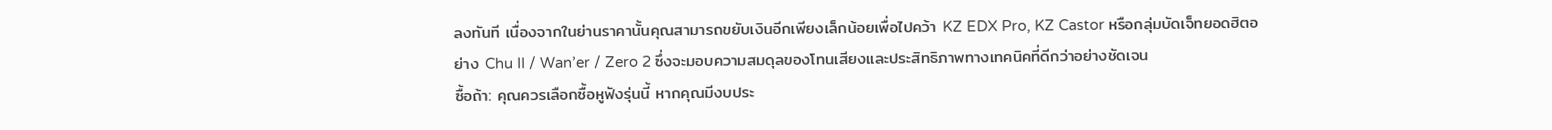ลงทันที เนื่องจากในย่านราคานั้นคุณสามารถขยับเงินอีกเพียงเล็กน้อยเพื่อไปคว้า KZ EDX Pro, KZ Castor หรือกลุ่มบัดเจ็ทยอดฮิตอย่าง Chu II / Wan’er / Zero 2 ซึ่งจะมอบความสมดุลของโทนเสียงและประสิทธิภาพทางเทคนิคที่ดีกว่าอย่างชัดเจน
ซื้อถ้า: คุณควรเลือกซื้อหูฟังรุ่นนี้ หากคุณมีงบประ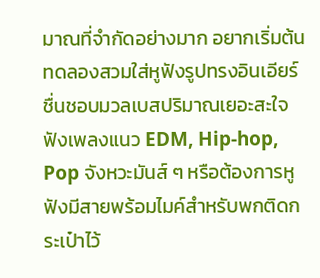มาณที่จำกัดอย่างมาก อยากเริ่มต้นทดลองสวมใส่หูฟังรูปทรงอินเอียร์ ชื่นชอบมวลเบสปริมาณเยอะสะใจ ฟังเพลงแนว EDM, Hip-hop, Pop จังหวะมันส์ ๆ หรือต้องการหูฟังมีสายพร้อมไมค์สำหรับพกติดกระเป๋าไว้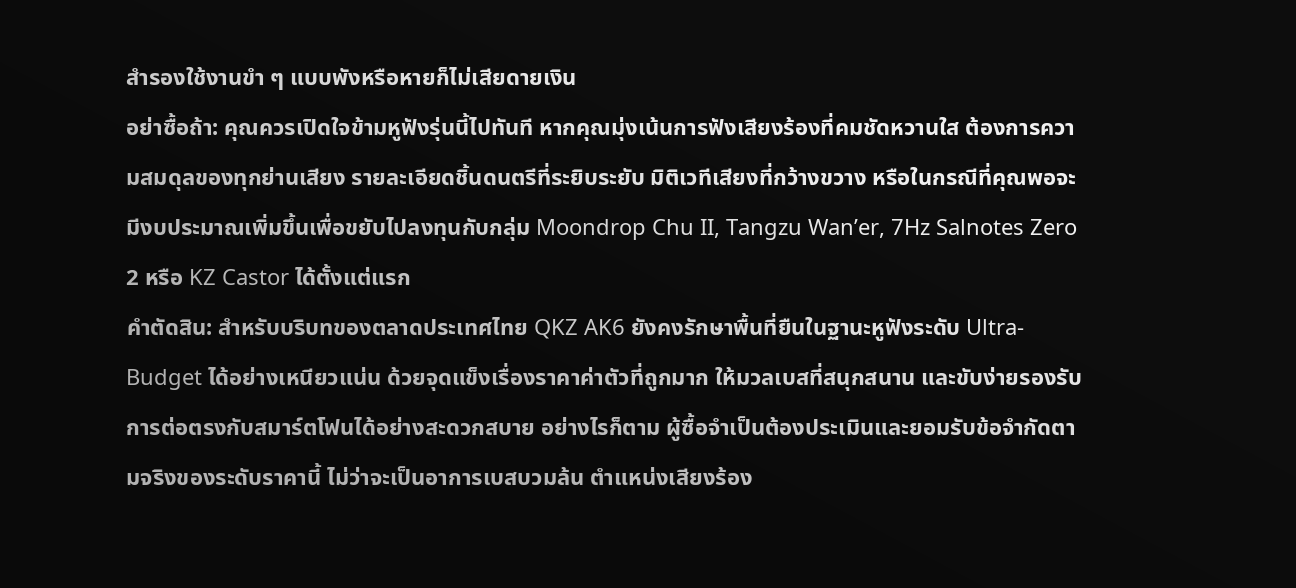สำรองใช้งานขำ ๆ แบบพังหรือหายก็ไม่เสียดายเงิน
อย่าซื้อถ้า: คุณควรเปิดใจข้ามหูฟังรุ่นนี้ไปทันที หากคุณมุ่งเน้นการฟังเสียงร้องที่คมชัดหวานใส ต้องการความสมดุลของทุกย่านเสียง รายละเอียดชิ้นดนตรีที่ระยิบระยับ มิติเวทีเสียงที่กว้างขวาง หรือในกรณีที่คุณพอจะมีงบประมาณเพิ่มขึ้นเพื่อขยับไปลงทุนกับกลุ่ม Moondrop Chu II, Tangzu Wan’er, 7Hz Salnotes Zero 2 หรือ KZ Castor ได้ตั้งแต่แรก
คำตัดสิน: สำหรับบริบทของตลาดประเทศไทย QKZ AK6 ยังคงรักษาพื้นที่ยืนในฐานะหูฟังระดับ Ultra-Budget ได้อย่างเหนียวแน่น ด้วยจุดแข็งเรื่องราคาค่าตัวที่ถูกมาก ให้มวลเบสที่สนุกสนาน และขับง่ายรองรับการต่อตรงกับสมาร์ตโฟนได้อย่างสะดวกสบาย อย่างไรก็ตาม ผู้ซื้อจำเป็นต้องประเมินและยอมรับข้อจำกัดตามจริงของระดับราคานี้ ไม่ว่าจะเป็นอาการเบสบวมล้น ตำแหน่งเสียงร้อง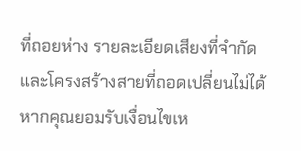ที่ถอยห่าง รายละเอียดเสียงที่จำกัด และโครงสร้างสายที่ถอดเปลี่ยนไม่ได้ หากคุณยอมรับเงื่อนไขเห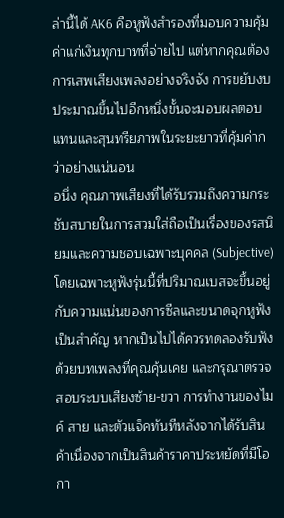ล่านี้ได้ AK6 คือหูฟังสำรองที่มอบความคุ้มค่าแก่เงินทุกบาทที่จ่ายไป แต่หากคุณต้องการเสพเสียงเพลงอย่างจริงจัง การขยับงบประมาณขึ้นไปอีกหนึ่งขั้นจะมอบผลตอบแทนและสุนทรียภาพในระยะยาวที่คุ้มค่ากว่าอย่างแน่นอน
อนึ่ง คุณภาพเสียงที่ได้รับรวมถึงความกระชับสบายในการสวมใส่ถือเป็นเรื่องของรสนิยมและความชอบเฉพาะบุคคล (Subjective) โดยเฉพาะหูฟังรุ่นนี้ที่ปริมาณเบสจะขึ้นอยู่กับความแน่นของการซีลและขนาดจุกหูฟังเป็นสำคัญ หากเป็นไปได้ควรทดลองรับฟังด้วยบทเพลงที่คุณคุ้นเคย และกรุณาตรวจสอบระบบเสียงซ้าย-ขวา การทำงานของไมค์ สาย และตัวแจ็คทันทีหลังจากได้รับสินค้าเนื่องจากเป็นสินค้าราคาประหยัดที่มีโอกา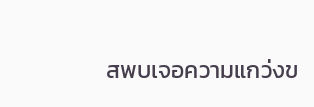สพบเจอความแกว่งข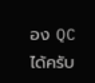อง QC ได้ครับ